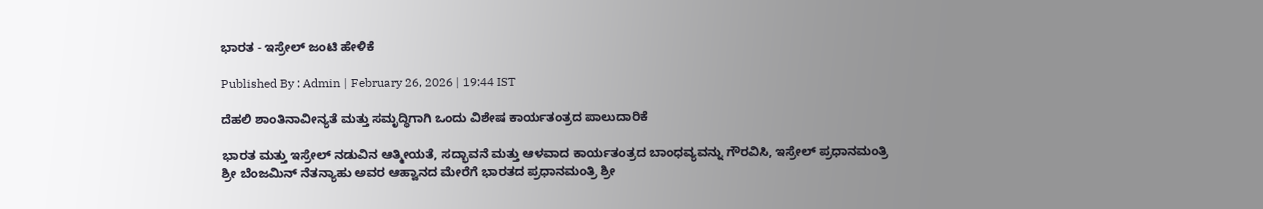ಭಾರತ - ಇಸ್ರೇಲ್ ಜಂಟಿ ಹೇಳಿಕೆ

Published By : Admin | February 26, 2026 | 19:44 IST

ದೆಹಲಿ ಶಾಂತಿನಾವೀನ್ಯತೆ ಮತ್ತು ಸಮೃದ್ಧಿಗಾಗಿ ಒಂದು ವಿಶೇಷ ಕಾರ್ಯತಂತ್ರದ ಪಾಲುದಾರಿಕೆ

ಭಾರತ ಮತ್ತು ಇಸ್ರೇಲ್ ನಡುವಿನ ಆತ್ಮೀಯತೆ, ಸದ್ಭಾವನೆ ಮತ್ತು ಆಳವಾದ ಕಾರ್ಯತಂತ್ರದ ಬಾಂಧವ್ಯವನ್ನು ಗೌರವಿಸಿ, ಇಸ್ರೇಲ್ ಪ್ರಧಾನಮಂತ್ರಿ ಶ್ರೀ ಬೆಂಜಮಿನ್ ನೆತನ್ಯಾಹು ಅವರ ಆಹ್ವಾನದ ಮೇರೆಗೆ ಭಾರತದ ಪ್ರಧಾನಮಂತ್ರಿ ಶ್ರೀ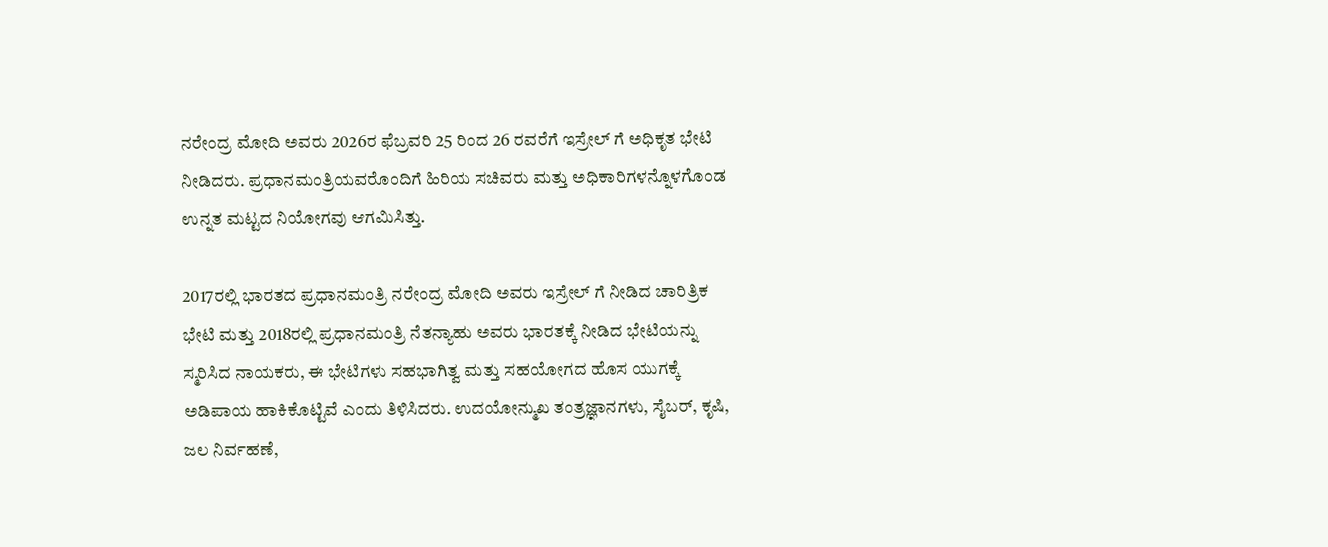ನರೇಂದ್ರ ಮೋದಿ ಅವರು 2026ರ ಫೆಬ್ರವರಿ 25 ರಿಂದ 26 ರವರೆಗೆ ಇಸ್ರೇಲ್‌ ಗೆ ಅಧಿಕೃತ ಭೇಟಿ ನೀಡಿದರು. ಪ್ರಧಾನಮಂತ್ರಿಯವರೊಂದಿಗೆ ಹಿರಿಯ ಸಚಿವರು ಮತ್ತು ಅಧಿಕಾರಿಗಳನ್ನೊಳಗೊಂಡ ಉನ್ನತ ಮಟ್ಟದ ನಿಯೋಗವು ಆಗಮಿಸಿತ್ತು.

2017ರಲ್ಲಿ ಭಾರತದ ಪ್ರಧಾನಮಂತ್ರಿ ನರೇಂದ್ರ ಮೋದಿ ಅವರು ಇಸ್ರೇಲ್‌ ಗೆ ನೀಡಿದ ಚಾರಿತ್ರಿಕ ಭೇಟಿ ಮತ್ತು 2018ರಲ್ಲಿ ಪ್ರಧಾನಮಂತ್ರಿ ನೆತನ್ಯಾಹು ಅವರು ಭಾರತಕ್ಕೆ ನೀಡಿದ ಭೇಟಿಯನ್ನು ಸ್ಮರಿಸಿದ ನಾಯಕರು, ಈ ಭೇಟಿಗಳು ಸಹಭಾಗಿತ್ವ ಮತ್ತು ಸಹಯೋಗದ ಹೊಸ ಯುಗಕ್ಕೆ ಅಡಿಪಾಯ ಹಾಕಿಕೊಟ್ಟಿವೆ ಎಂದು ತಿಳಿಸಿದರು. ಉದಯೋನ್ಮುಖ ತಂತ್ರಜ್ಞಾನಗಳು, ಸೈಬರ್, ಕೃಷಿ, ಜಲ ನಿರ್ವಹಣೆ,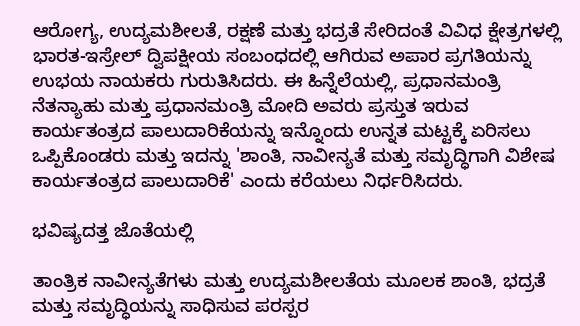ಆರೋಗ್ಯ, ಉದ್ಯಮಶೀಲತೆ, ರಕ್ಷಣೆ ಮತ್ತು ಭದ್ರತೆ ಸೇರಿದಂತೆ ವಿವಿಧ ಕ್ಷೇತ್ರಗಳಲ್ಲಿ ಭಾರತ-ಇಸ್ರೇಲ್ ದ್ವಿಪಕ್ಷೀಯ ಸಂಬಂಧದಲ್ಲಿ ಆಗಿರುವ ಅಪಾರ ಪ್ರಗತಿಯನ್ನು ಉಭಯ ನಾಯಕರು ಗುರುತಿಸಿದರು. ಈ ಹಿನ್ನೆಲೆಯಲ್ಲಿ, ಪ್ರಧಾನಮಂತ್ರಿ ನೆತನ್ಯಾಹು ಮತ್ತು ಪ್ರಧಾನಮಂತ್ರಿ ಮೋದಿ ಅವರು ಪ್ರಸ್ತುತ ಇರುವ ಕಾರ್ಯತಂತ್ರದ ಪಾಲುದಾರಿಕೆಯನ್ನು ಇನ್ನೊಂದು ಉನ್ನತ ಮಟ್ಟಕ್ಕೆ ಏರಿಸಲು ಒಪ್ಪಿಕೊಂಡರು ಮತ್ತು ಇದನ್ನು 'ಶಾಂತಿ, ನಾವೀನ್ಯತೆ ಮತ್ತು ಸಮೃದ್ಧಿಗಾಗಿ ವಿಶೇಷ ಕಾರ್ಯತಂತ್ರದ ಪಾಲುದಾರಿಕೆ' ಎಂದು ಕರೆಯಲು ನಿರ್ಧರಿಸಿದರು.

ಭವಿಷ್ಯದತ್ತ ಜೊತೆಯಲ್ಲಿ

ತಾಂತ್ರಿಕ ನಾವೀನ್ಯತೆಗಳು ಮತ್ತು ಉದ್ಯಮಶೀಲತೆಯ ಮೂಲಕ ಶಾಂತಿ, ಭದ್ರತೆ ಮತ್ತು ಸಮೃದ್ಧಿಯನ್ನು ಸಾಧಿಸುವ ಪರಸ್ಪರ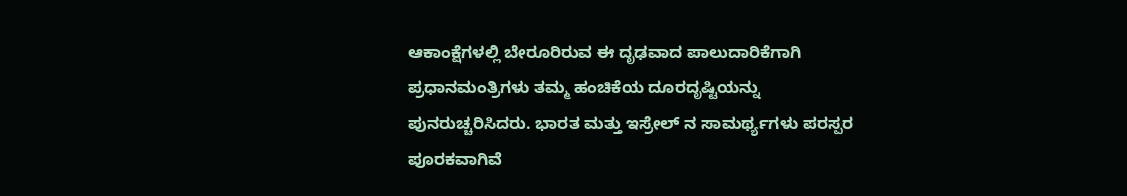ಆಕಾಂಕ್ಷೆಗಳಲ್ಲಿ ಬೇರೂರಿರುವ ಈ ದೃಢವಾದ ಪಾಲುದಾರಿಕೆಗಾಗಿ ಪ್ರಧಾನಮಂತ್ರಿಗಳು ತಮ್ಮ ಹಂಚಿಕೆಯ ದೂರದೃಷ್ಟಿಯನ್ನು ಪುನರುಚ್ಚರಿಸಿದರು. ಭಾರತ ಮತ್ತು ಇಸ್ರೇಲ್‌ ನ ಸಾಮರ್ಥ್ಯಗಳು ಪರಸ್ಪರ ಪೂರಕವಾಗಿವೆ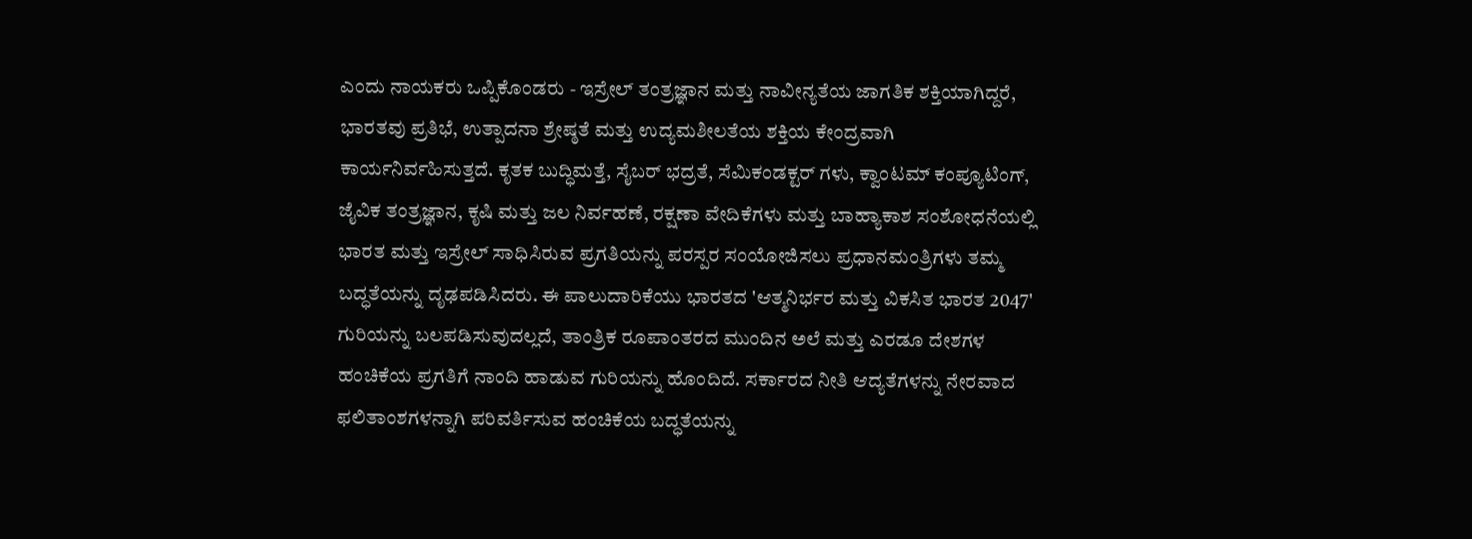ಎಂದು ನಾಯಕರು ಒಪ್ಪಿಕೊಂಡರು - ಇಸ್ರೇಲ್ ತಂತ್ರಜ್ಞಾನ ಮತ್ತು ನಾವೀನ್ಯತೆಯ ಜಾಗತಿಕ ಶಕ್ತಿಯಾಗಿದ್ದರೆ, ಭಾರತವು ಪ್ರತಿಭೆ, ಉತ್ಪಾದನಾ ಶ್ರೇಷ್ಠತೆ ಮತ್ತು ಉದ್ಯಮಶೀಲತೆಯ ಶಕ್ತಿಯ ಕೇಂದ್ರವಾಗಿ ಕಾರ್ಯನಿರ್ವಹಿಸುತ್ತದೆ. ಕೃತಕ ಬುದ್ಧಿಮತ್ತೆ, ಸೈಬರ್ ಭದ್ರತೆ, ಸೆಮಿಕಂಡಕ್ಟರ್‌ ಗಳು, ಕ್ವಾಂಟಮ್ ಕಂಪ್ಯೂಟಿಂಗ್, ಜೈವಿಕ ತಂತ್ರಜ್ಞಾನ, ಕೃಷಿ ಮತ್ತು ಜಲ ನಿರ್ವಹಣೆ, ರಕ್ಷಣಾ ವೇದಿಕೆಗಳು ಮತ್ತು ಬಾಹ್ಯಾಕಾಶ ಸಂಶೋಧನೆಯಲ್ಲಿ ಭಾರತ ಮತ್ತು ಇಸ್ರೇಲ್ ಸಾಧಿಸಿರುವ ಪ್ರಗತಿಯನ್ನು ಪರಸ್ಪರ ಸಂಯೋಜಿಸಲು ಪ್ರಧಾನಮಂತ್ರಿಗಳು ತಮ್ಮ ಬದ್ಧತೆಯನ್ನು ದೃಢಪಡಿಸಿದರು. ಈ ಪಾಲುದಾರಿಕೆಯು ಭಾರತದ 'ಆತ್ಮನಿರ್ಭರ ಮತ್ತು ವಿಕಸಿತ ಭಾರತ 2047' ಗುರಿಯನ್ನು ಬಲಪಡಿಸುವುದಲ್ಲದೆ, ತಾಂತ್ರಿಕ ರೂಪಾಂತರದ ಮುಂದಿನ ಅಲೆ ಮತ್ತು ಎರಡೂ ದೇಶಗಳ ಹಂಚಿಕೆಯ ಪ್ರಗತಿಗೆ ನಾಂದಿ ಹಾಡುವ ಗುರಿಯನ್ನು ಹೊಂದಿದೆ. ಸರ್ಕಾರದ ನೀತಿ ಆದ್ಯತೆಗಳನ್ನು ನೇರವಾದ ಫಲಿತಾಂಶಗಳನ್ನಾಗಿ ಪರಿವರ್ತಿಸುವ ಹಂಚಿಕೆಯ ಬದ್ಧತೆಯನ್ನು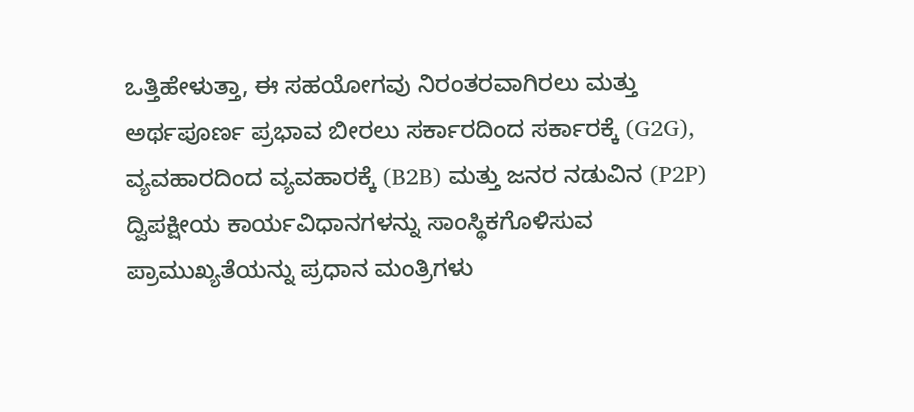ಒತ್ತಿಹೇಳುತ್ತಾ, ಈ ಸಹಯೋಗವು ನಿರಂತರವಾಗಿರಲು ಮತ್ತು ಅರ್ಥಪೂರ್ಣ ಪ್ರಭಾವ ಬೀರಲು ಸರ್ಕಾರದಿಂದ ಸರ್ಕಾರಕ್ಕೆ (G2G), ವ್ಯವಹಾರದಿಂದ ವ್ಯವಹಾರಕ್ಕೆ (B2B) ಮತ್ತು ಜನರ ನಡುವಿನ (P2P) ದ್ವಿಪಕ್ಷೀಯ ಕಾರ್ಯವಿಧಾನಗಳನ್ನು ಸಾಂಸ್ಥಿಕಗೊಳಿಸುವ ಪ್ರಾಮುಖ್ಯತೆಯನ್ನು ಪ್ರಧಾನ ಮಂತ್ರಿಗಳು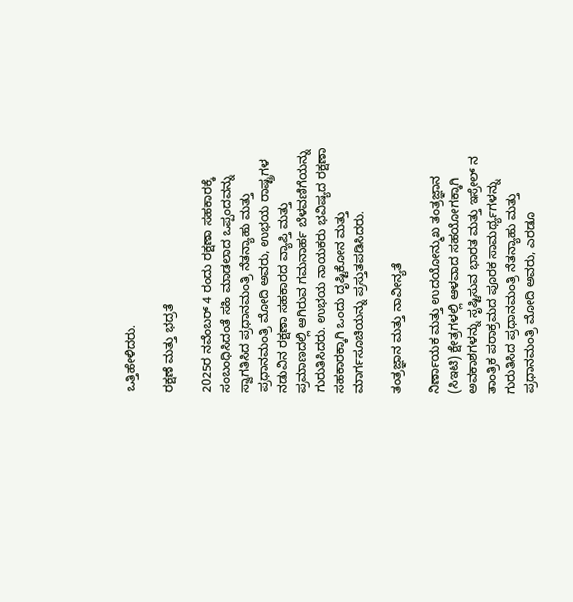ಒತ್ತಿಹೇಳಿದರು.

ರಕ್ಷಣೆ ಮತ್ತು ಭದ್ರತೆ

2025ರ ನವೆಂಬರ್ 4 ರಂದು ರಕ್ಷಣಾ ಸಹಕಾರಕ್ಕೆ ಸಂಬಂಧಿಸಿದಂತೆ ಸಹಿ ಮಾಡಲಾದ ಒಪ್ಪಂದವನ್ನು ಸ್ವಾಗತಿಸಿದ ಪ್ರಧಾನಮಂತ್ರಿ ನೆತನ್ಯಾಹು ಮತ್ತು ಪ್ರಧಾನಮಂತ್ರಿ ಮೋದಿ ಅವರು, ಉಭಯ ರಾಷ್ಟ್ರಗಳ ನಡುವಿನ ರಕ್ಷಣಾ ಸಹಕಾರದ ವ್ಯಾಪ್ತಿ ಮತ್ತು ಪ್ರಮಾಣದಲ್ಲಿ ಆಗಿರುವ ಗಮನಾರ್ಹ ಬೆಳವಣಿಗೆಯನ್ನು ಗುರುತಿಸಿದರು. ಉಭಯ ನಾಯಕರು ಭವಿಷ್ಯದ ರಕ್ಷಣಾ ಸಹಕಾರಕ್ಕಾಗಿ ಒಂದು ದೃಷ್ಟಿಕೋನ ಮತ್ತು ಮಾರ್ಗಸೂಚಿಯನ್ನು ಪ್ರಸ್ತುತಪಡಿಸಿದರು.

ತಂತ್ರಜ್ಞಾನ ಮತ್ತು ನಾವೀನ್ಯತೆ

ನಿರ್ಣಾಯಕ ಮತ್ತು ಉದಯೋನ್ಮುಖ ತಂತ್ರಜ್ಞಾನ (ಸಿಇಟಿ) ಕ್ಷೇತ್ರಗಳಲ್ಲಿ ಆಳವಾದ ಸಹಯೋಗಕ್ಕಾಗಿ ಅವಕಾಶಗಳನ್ನು ಸೃಷ್ಟಿಸುವ ಭಾರತ ಮತ್ತು ಇಸ್ರೇಲ್‌ ನ ತಾಂತ್ರಿಕ ಪರಾಕ್ರಮದ ಪೂರಕ ಸಾಮರ್ಥ್ಯಗಳನ್ನು ಗುರುತಿಸಿದ ಪ್ರಧಾನಮಂತ್ರಿ ನೆತನ್ಯಾಹು ಮತ್ತು ಪ್ರಧಾನಮಂತ್ರಿ ಮೋದಿ ಅವರು, ಎರಡೂ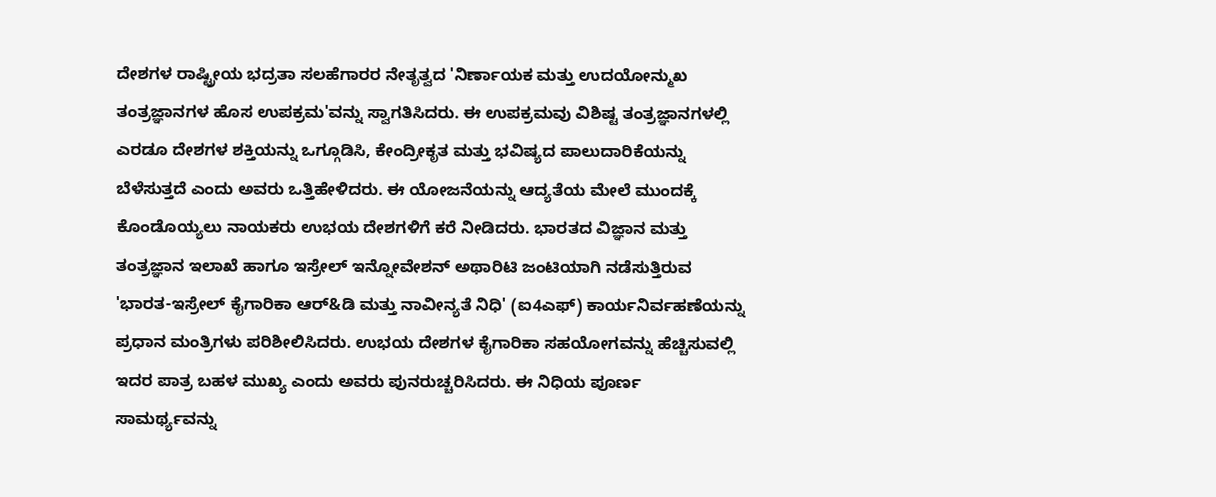ದೇಶಗಳ ರಾಷ್ಟ್ರೀಯ ಭದ್ರತಾ ಸಲಹೆಗಾರರ ನೇತೃತ್ವದ 'ನಿರ್ಣಾಯಕ ಮತ್ತು ಉದಯೋನ್ಮುಖ ತಂತ್ರಜ್ಞಾನಗಳ ಹೊಸ ಉಪಕ್ರಮ'ವನ್ನು ಸ್ವಾಗತಿಸಿದರು. ಈ ಉಪಕ್ರಮವು ವಿಶಿಷ್ಟ ತಂತ್ರಜ್ಞಾನಗಳಲ್ಲಿ ಎರಡೂ ದೇಶಗಳ ಶಕ್ತಿಯನ್ನು ಒಗ್ಗೂಡಿಸಿ, ಕೇಂದ್ರೀಕೃತ ಮತ್ತು ಭವಿಷ್ಯದ ಪಾಲುದಾರಿಕೆಯನ್ನು ಬೆಳೆಸುತ್ತದೆ ಎಂದು ಅವರು ಒತ್ತಿಹೇಳಿದರು. ಈ ಯೋಜನೆಯನ್ನು ಆದ್ಯತೆಯ ಮೇಲೆ ಮುಂದಕ್ಕೆ ಕೊಂಡೊಯ್ಯಲು ನಾಯಕರು ಉಭಯ ದೇಶಗಳಿಗೆ ಕರೆ ನೀಡಿದರು. ಭಾರತದ ವಿಜ್ಞಾನ ಮತ್ತು ತಂತ್ರಜ್ಞಾನ ಇಲಾಖೆ ಹಾಗೂ ಇಸ್ರೇಲ್ ಇನ್ನೋವೇಶನ್ ಅಥಾರಿಟಿ ಜಂಟಿಯಾಗಿ ನಡೆಸುತ್ತಿರುವ 'ಭಾರತ-ಇಸ್ರೇಲ್ ಕೈಗಾರಿಕಾ ಆರ್&ಡಿ ಮತ್ತು ನಾವೀನ್ಯತೆ ನಿಧಿ' (ಐ4ಎಫ್) ಕಾರ್ಯನಿರ್ವಹಣೆಯನ್ನು ಪ್ರಧಾನ ಮಂತ್ರಿಗಳು ಪರಿಶೀಲಿಸಿದರು. ಉಭಯ ದೇಶಗಳ ಕೈಗಾರಿಕಾ ಸಹಯೋಗವನ್ನು ಹೆಚ್ಚಿಸುವಲ್ಲಿ ಇದರ ಪಾತ್ರ ಬಹಳ ಮುಖ್ಯ ಎಂದು ಅವರು ಪುನರುಚ್ಚರಿಸಿದರು. ಈ ನಿಧಿಯ ಪೂರ್ಣ ಸಾಮರ್ಥ್ಯವನ್ನು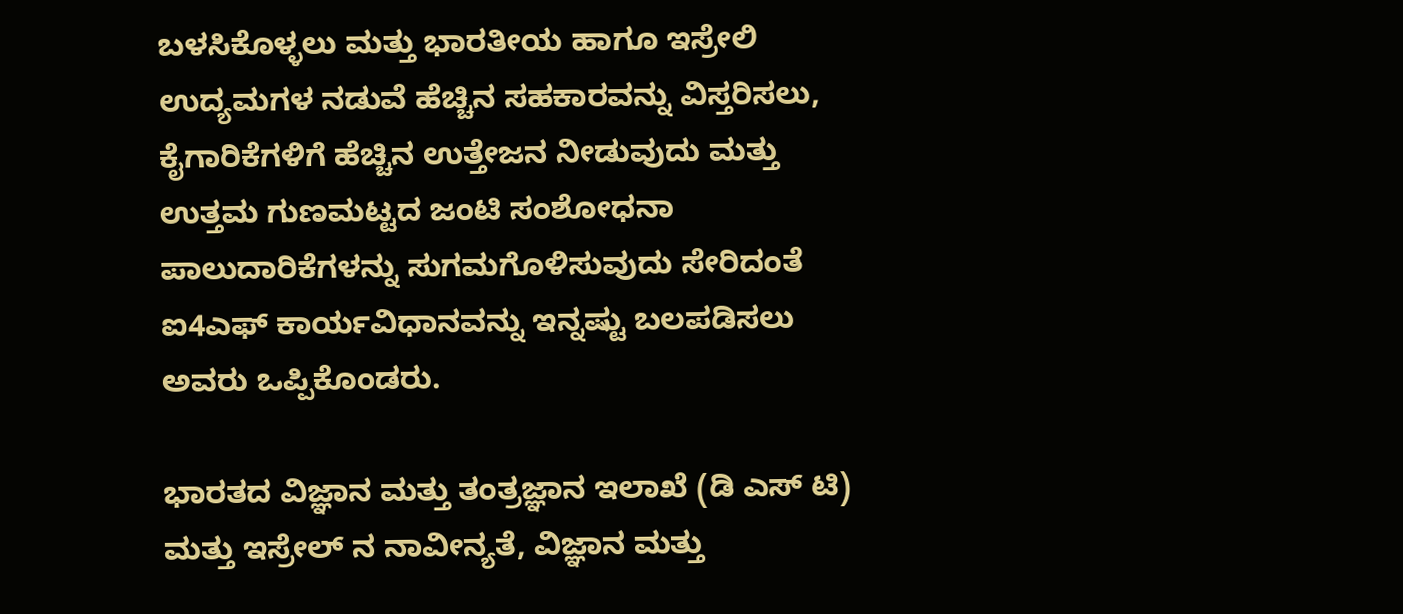ಬಳಸಿಕೊಳ್ಳಲು ಮತ್ತು ಭಾರತೀಯ ಹಾಗೂ ಇಸ್ರೇಲಿ ಉದ್ಯಮಗಳ ನಡುವೆ ಹೆಚ್ಚಿನ ಸಹಕಾರವನ್ನು ವಿಸ್ತರಿಸಲು, ಕೈಗಾರಿಕೆಗಳಿಗೆ ಹೆಚ್ಚಿನ ಉತ್ತೇಜನ ನೀಡುವುದು ಮತ್ತು ಉತ್ತಮ ಗುಣಮಟ್ಟದ ಜಂಟಿ ಸಂಶೋಧನಾ ಪಾಲುದಾರಿಕೆಗಳನ್ನು ಸುಗಮಗೊಳಿಸುವುದು ಸೇರಿದಂತೆ ಐ4ಎಫ್ ಕಾರ್ಯವಿಧಾನವನ್ನು ಇನ್ನಷ್ಟು ಬಲಪಡಿಸಲು ಅವರು ಒಪ್ಪಿಕೊಂಡರು.

ಭಾರತದ ವಿಜ್ಞಾನ ಮತ್ತು ತಂತ್ರಜ್ಞಾನ ಇಲಾಖೆ (ಡಿ ಎಸ್‌ ಟಿ) ಮತ್ತು ಇಸ್ರೇಲ್‌ ನ ನಾವೀನ್ಯತೆ, ವಿಜ್ಞಾನ ಮತ್ತು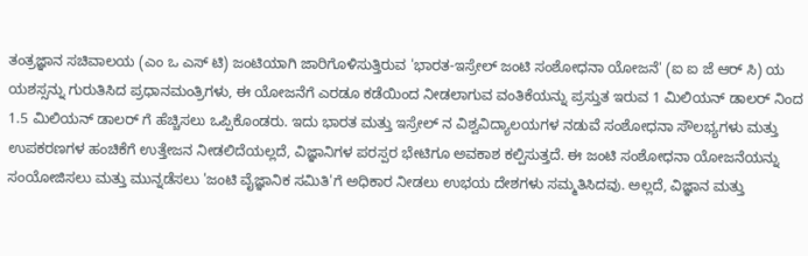ತಂತ್ರಜ್ಞಾನ ಸಚಿವಾಲಯ (ಎಂ ಒ ಎಸ್‌ ಟಿ) ಜಂಟಿಯಾಗಿ ಜಾರಿಗೊಳಿಸುತ್ತಿರುವ 'ಭಾರತ-ಇಸ್ರೇಲ್ ಜಂಟಿ ಸಂಶೋಧನಾ ಯೋಜನೆ' (ಐ ಐ ಜೆ ಆರ್‌ ಸಿ) ಯ ಯಶಸ್ಸನ್ನು ಗುರುತಿಸಿದ ಪ್ರಧಾನಮಂತ್ರಿಗಳು, ಈ ಯೋಜನೆಗೆ ಎರಡೂ ಕಡೆಯಿಂದ ನೀಡಲಾಗುವ ವಂತಿಕೆಯನ್ನು ಪ್ರಸ್ತುತ ಇರುವ 1 ಮಿಲಿಯನ್ ಡಾಲರ್‌ ನಿಂದ 1.5 ಮಿಲಿಯನ್ ಡಾಲರ್‌ ಗೆ ಹೆಚ್ಚಿಸಲು ಒಪ್ಪಿಕೊಂಡರು. ಇದು ಭಾರತ ಮತ್ತು ಇಸ್ರೇಲ್‌ ನ ವಿಶ್ವವಿದ್ಯಾಲಯಗಳ ನಡುವೆ ಸಂಶೋಧನಾ ಸೌಲಭ್ಯಗಳು ಮತ್ತು ಉಪಕರಣಗಳ ಹಂಚಿಕೆಗೆ ಉತ್ತೇಜನ ನೀಡಲಿದೆಯಲ್ಲದೆ, ವಿಜ್ಞಾನಿಗಳ ಪರಸ್ಪರ ಭೇಟಿಗೂ ಅವಕಾಶ ಕಲ್ಪಿಸುತ್ತದೆ. ಈ ಜಂಟಿ ಸಂಶೋಧನಾ ಯೋಜನೆಯನ್ನು ಸಂಯೋಜಿಸಲು ಮತ್ತು ಮುನ್ನಡೆಸಲು 'ಜಂಟಿ ವೈಜ್ಞಾನಿಕ ಸಮಿತಿ'ಗೆ ಅಧಿಕಾರ ನೀಡಲು ಉಭಯ ದೇಶಗಳು ಸಮ್ಮತಿಸಿದವು. ಅಲ್ಲದೆ, ವಿಜ್ಞಾನ ಮತ್ತು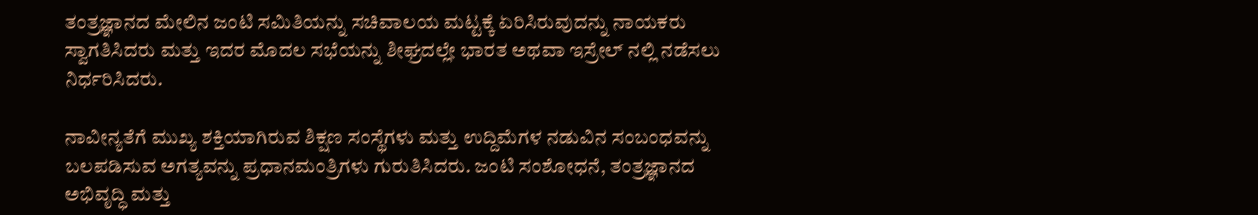ತಂತ್ರಜ್ಞಾನದ ಮೇಲಿನ ಜಂಟಿ ಸಮಿತಿಯನ್ನು ಸಚಿವಾಲಯ ಮಟ್ಟಕ್ಕೆ ಏರಿಸಿರುವುದನ್ನು ನಾಯಕರು ಸ್ವಾಗತಿಸಿದರು ಮತ್ತು ಇದರ ಮೊದಲ ಸಭೆಯನ್ನು ಶೀಘ್ರದಲ್ಲೇ ಭಾರತ ಅಥವಾ ಇಸ್ರೇಲ್‌ ನಲ್ಲಿ ನಡೆಸಲು ನಿರ್ಧರಿಸಿದರು.

ನಾವೀನ್ಯತೆಗೆ ಮುಖ್ಯ ಶಕ್ತಿಯಾಗಿರುವ ಶಿಕ್ಷಣ ಸಂಸ್ಥೆಗಳು ಮತ್ತು ಉದ್ದಿಮೆಗಳ ನಡುವಿನ ಸಂಬಂಧವನ್ನು ಬಲಪಡಿಸುವ ಅಗತ್ಯವನ್ನು ಪ್ರಧಾನಮಂತ್ರಿಗಳು ಗುರುತಿಸಿದರು. ಜಂಟಿ ಸಂಶೋಧನೆ, ತಂತ್ರಜ್ಞಾನದ ಅಭಿವೃದ್ಧಿ ಮತ್ತು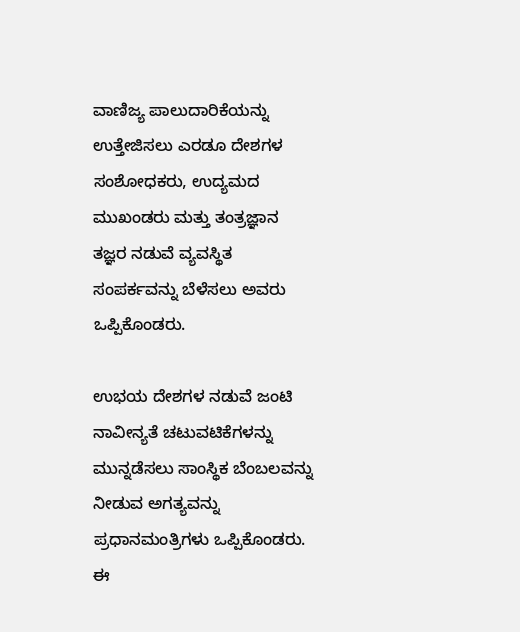ವಾಣಿಜ್ಯ ಪಾಲುದಾರಿಕೆಯನ್ನು ಉತ್ತೇಜಿಸಲು ಎರಡೂ ದೇಶಗಳ ಸಂಶೋಧಕರು, ಉದ್ಯಮದ ಮುಖಂಡರು ಮತ್ತು ತಂತ್ರಜ್ಞಾನ ತಜ್ಞರ ನಡುವೆ ವ್ಯವಸ್ಥಿತ ಸಂಪರ್ಕವನ್ನು ಬೆಳೆಸಲು ಅವರು ಒಪ್ಪಿಕೊಂಡರು.

ಉಭಯ ದೇಶಗಳ ನಡುವೆ ಜಂಟಿ ನಾವೀನ್ಯತೆ ಚಟುವಟಿಕೆಗಳನ್ನು ಮುನ್ನಡೆಸಲು ಸಾಂಸ್ಥಿಕ ಬೆಂಬಲವನ್ನು ನೀಡುವ ಅಗತ್ಯವನ್ನು ಪ್ರಧಾನಮಂತ್ರಿಗಳು ಒಪ್ಪಿಕೊಂಡರು. ಈ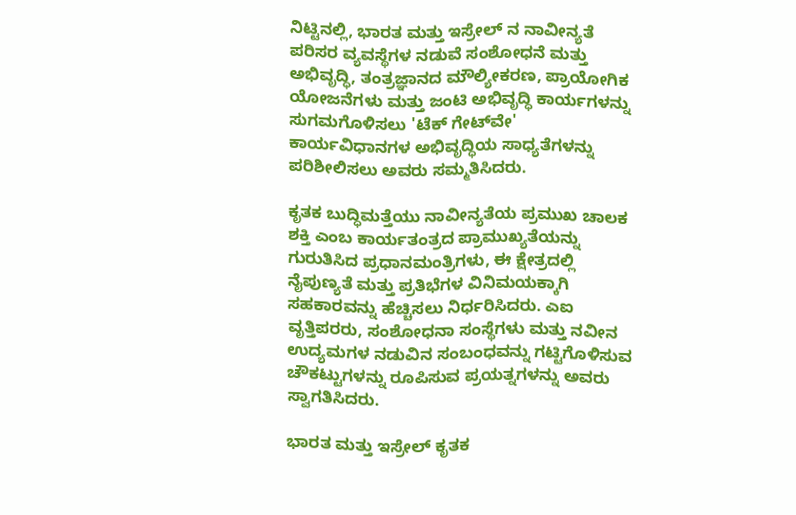ನಿಟ್ಟಿನಲ್ಲಿ, ಭಾರತ ಮತ್ತು ಇಸ್ರೇಲ್‌ ನ ನಾವೀನ್ಯತೆ ಪರಿಸರ ವ್ಯವಸ್ಥೆಗಳ ನಡುವೆ ಸಂಶೋಧನೆ ಮತ್ತು ಅಭಿವೃದ್ಧಿ, ತಂತ್ರಜ್ಞಾನದ ಮೌಲ್ಯೀಕರಣ, ಪ್ರಾಯೋಗಿಕ ಯೋಜನೆಗಳು ಮತ್ತು ಜಂಟಿ ಅಭಿವೃದ್ಧಿ ಕಾರ್ಯಗಳನ್ನು ಸುಗಮಗೊಳಿಸಲು 'ಟೆಕ್ ಗೇಟ್‌ವೇ' ಕಾರ್ಯವಿಧಾನಗಳ ಅಭಿವೃದ್ಧಿಯ ಸಾಧ್ಯತೆಗಳನ್ನು ಪರಿಶೀಲಿಸಲು ಅವರು ಸಮ್ಮತಿಸಿದರು.

ಕೃತಕ ಬುದ್ಧಿಮತ್ತೆಯು ನಾವೀನ್ಯತೆಯ ಪ್ರಮುಖ ಚಾಲಕ ಶಕ್ತಿ ಎಂಬ ಕಾರ್ಯತಂತ್ರದ ಪ್ರಾಮುಖ್ಯತೆಯನ್ನು ಗುರುತಿಸಿದ ಪ್ರಧಾನಮಂತ್ರಿಗಳು, ಈ ಕ್ಷೇತ್ರದಲ್ಲಿ ನೈಪುಣ್ಯತೆ ಮತ್ತು ಪ್ರತಿಭೆಗಳ ವಿನಿಮಯಕ್ಕಾಗಿ ಸಹಕಾರವನ್ನು ಹೆಚ್ಚಿಸಲು ನಿರ್ಧರಿಸಿದರು. ಎಐ ವೃತ್ತಿಪರರು, ಸಂಶೋಧನಾ ಸಂಸ್ಥೆಗಳು ಮತ್ತು ನವೀನ ಉದ್ಯಮಗಳ ನಡುವಿನ ಸಂಬಂಧವನ್ನು ಗಟ್ಟಿಗೊಳಿಸುವ ಚೌಕಟ್ಟುಗಳನ್ನು ರೂಪಿಸುವ ಪ್ರಯತ್ನಗಳನ್ನು ಅವರು ಸ್ವಾಗತಿಸಿದರು.

ಭಾರತ ಮತ್ತು ಇಸ್ರೇಲ್ ಕೃತಕ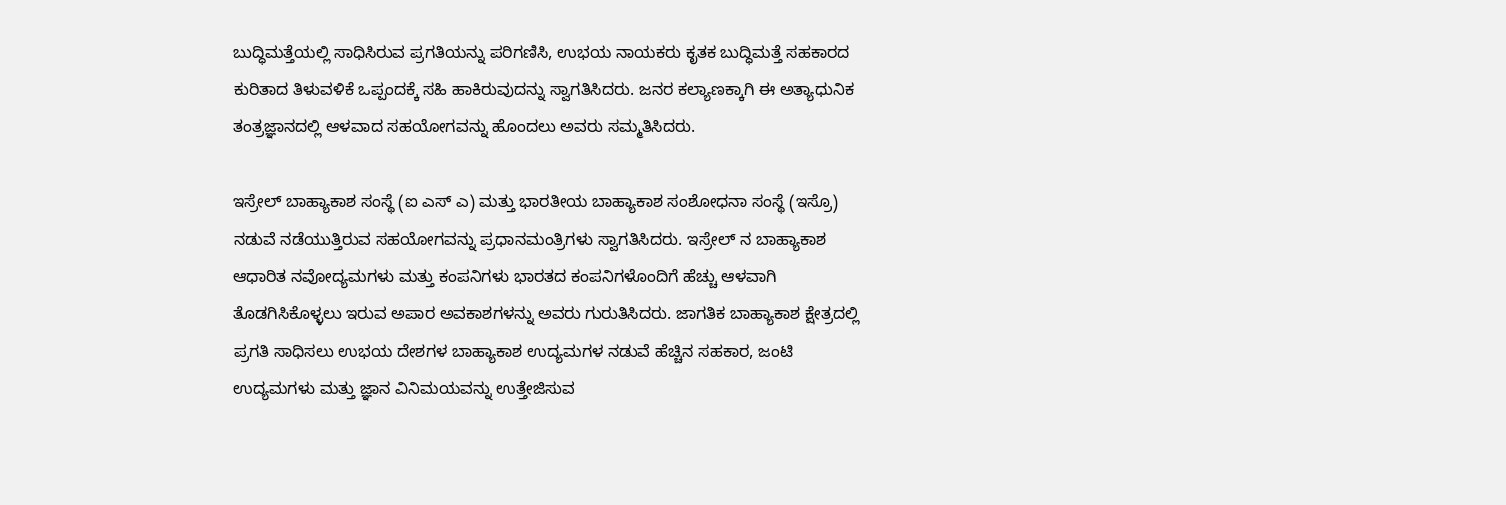ಬುದ್ಧಿಮತ್ತೆಯಲ್ಲಿ ಸಾಧಿಸಿರುವ ಪ್ರಗತಿಯನ್ನು ಪರಿಗಣಿಸಿ, ಉಭಯ ನಾಯಕರು ಕೃತಕ ಬುದ್ಧಿಮತ್ತೆ ಸಹಕಾರದ ಕುರಿತಾದ ತಿಳುವಳಿಕೆ ಒಪ್ಪಂದಕ್ಕೆ ಸಹಿ ಹಾಕಿರುವುದನ್ನು ಸ್ವಾಗತಿಸಿದರು. ಜನರ ಕಲ್ಯಾಣಕ್ಕಾಗಿ ಈ ಅತ್ಯಾಧುನಿಕ ತಂತ್ರಜ್ಞಾನದಲ್ಲಿ ಆಳವಾದ ಸಹಯೋಗವನ್ನು ಹೊಂದಲು ಅವರು ಸಮ್ಮತಿಸಿದರು.

ಇಸ್ರೇಲ್ ಬಾಹ್ಯಾಕಾಶ ಸಂಸ್ಥೆ (ಐ ಎಸ್‌ ಎ) ಮತ್ತು ಭಾರತೀಯ ಬಾಹ್ಯಾಕಾಶ ಸಂಶೋಧನಾ ಸಂಸ್ಥೆ (ಇಸ್ರೊ) ನಡುವೆ ನಡೆಯುತ್ತಿರುವ ಸಹಯೋಗವನ್ನು ಪ್ರಧಾನಮಂತ್ರಿಗಳು ಸ್ವಾಗತಿಸಿದರು. ಇಸ್ರೇಲ್‌ ನ ಬಾಹ್ಯಾಕಾಶ ಆಧಾರಿತ ನವೋದ್ಯಮಗಳು ಮತ್ತು ಕಂಪನಿಗಳು ಭಾರತದ ಕಂಪನಿಗಳೊಂದಿಗೆ ಹೆಚ್ಚು ಆಳವಾಗಿ ತೊಡಗಿಸಿಕೊಳ್ಳಲು ಇರುವ ಅಪಾರ ಅವಕಾಶಗಳನ್ನು ಅವರು ಗುರುತಿಸಿದರು. ಜಾಗತಿಕ ಬಾಹ್ಯಾಕಾಶ ಕ್ಷೇತ್ರದಲ್ಲಿ ಪ್ರಗತಿ ಸಾಧಿಸಲು ಉಭಯ ದೇಶಗಳ ಬಾಹ್ಯಾಕಾಶ ಉದ್ಯಮಗಳ ನಡುವೆ ಹೆಚ್ಚಿನ ಸಹಕಾರ, ಜಂಟಿ ಉದ್ಯಮಗಳು ಮತ್ತು ಜ್ಞಾನ ವಿನಿಮಯವನ್ನು ಉತ್ತೇಜಿಸುವ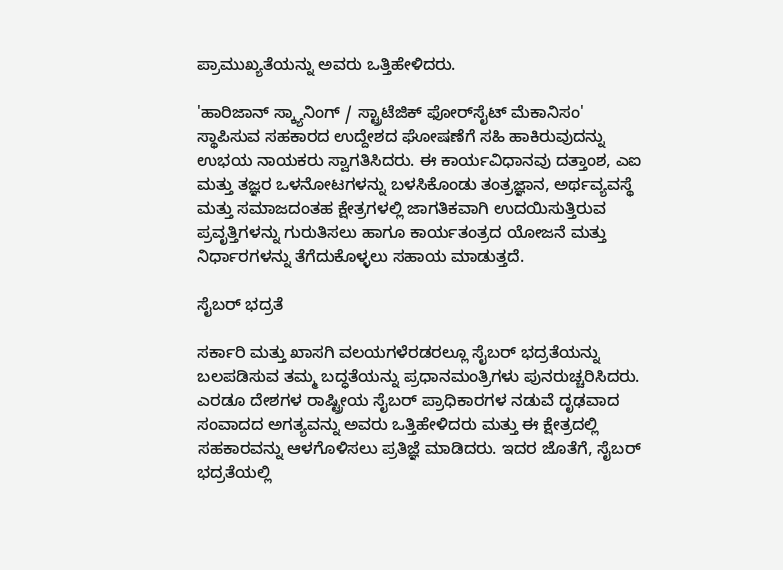ಪ್ರಾಮುಖ್ಯತೆಯನ್ನು ಅವರು ಒತ್ತಿಹೇಳಿದರು.

'ಹಾರಿಜಾನ್ ಸ್ಕ್ಯಾನಿಂಗ್ / ಸ್ಟ್ರಾಟೆಜಿಕ್ ಫೋರ್‌ಸೈಟ್ ಮೆಕಾನಿಸಂ' ಸ್ಥಾಪಿಸುವ ಸಹಕಾರದ ಉದ್ದೇಶದ ಘೋಷಣೆಗೆ ಸಹಿ ಹಾಕಿರುವುದನ್ನು ಉಭಯ ನಾಯಕರು ಸ್ವಾಗತಿಸಿದರು. ಈ ಕಾರ್ಯವಿಧಾನವು ದತ್ತಾಂಶ, ಎಐ ಮತ್ತು ತಜ್ಞರ ಒಳನೋಟಗಳನ್ನು ಬಳಸಿಕೊಂಡು ತಂತ್ರಜ್ಞಾನ, ಅರ್ಥವ್ಯವಸ್ಥೆ ಮತ್ತು ಸಮಾಜದಂತಹ ಕ್ಷೇತ್ರಗಳಲ್ಲಿ ಜಾಗತಿಕವಾಗಿ ಉದಯಿಸುತ್ತಿರುವ ಪ್ರವೃತ್ತಿಗಳನ್ನು ಗುರುತಿಸಲು ಹಾಗೂ ಕಾರ್ಯತಂತ್ರದ ಯೋಜನೆ ಮತ್ತು ನಿರ್ಧಾರಗಳನ್ನು ತೆಗೆದುಕೊಳ್ಳಲು ಸಹಾಯ ಮಾಡುತ್ತದೆ.

ಸೈಬರ್ ಭದ್ರತೆ

ಸರ್ಕಾರಿ ಮತ್ತು ಖಾಸಗಿ ವಲಯಗಳೆರಡರಲ್ಲೂ ಸೈಬರ್ ಭದ್ರತೆಯನ್ನು ಬಲಪಡಿಸುವ ತಮ್ಮ ಬದ್ಧತೆಯನ್ನು ಪ್ರಧಾನಮಂತ್ರಿಗಳು ಪುನರುಚ್ಚರಿಸಿದರು. ಎರಡೂ ದೇಶಗಳ ರಾಷ್ಟ್ರೀಯ ಸೈಬರ್ ಪ್ರಾಧಿಕಾರಗಳ ನಡುವೆ ದೃಢವಾದ ಸಂವಾದದ ಅಗತ್ಯವನ್ನು ಅವರು ಒತ್ತಿಹೇಳಿದರು ಮತ್ತು ಈ ಕ್ಷೇತ್ರದಲ್ಲಿ ಸಹಕಾರವನ್ನು ಆಳಗೊಳಿಸಲು ಪ್ರತಿಜ್ಞೆ ಮಾಡಿದರು. ಇದರ ಜೊತೆಗೆ, ಸೈಬರ್ ಭದ್ರತೆಯಲ್ಲಿ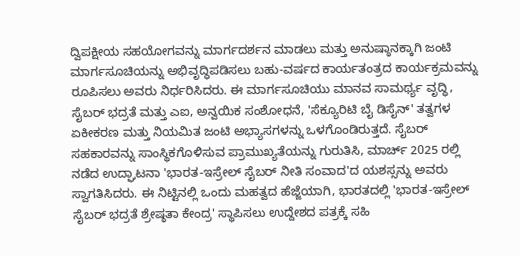ದ್ವಿಪಕ್ಷೀಯ ಸಹಯೋಗವನ್ನು ಮಾರ್ಗದರ್ಶನ ಮಾಡಲು ಮತ್ತು ಅನುಷ್ಠಾನಕ್ಕಾಗಿ ಜಂಟಿ ಮಾರ್ಗಸೂಚಿಯನ್ನು ಅಭಿವೃದ್ಧಿಪಡಿಸಲು ಬಹು-ವರ್ಷದ ಕಾರ್ಯತಂತ್ರದ ಕಾರ್ಯಕ್ರಮವನ್ನು ರೂಪಿಸಲು ಅವರು ನಿರ್ಧರಿಸಿದರು. ಈ ಮಾರ್ಗಸೂಚಿಯು ಮಾನವ ಸಾಮರ್ಥ್ಯ ವೃದ್ಧಿ, ಸೈಬರ್ ಭದ್ರತೆ ಮತ್ತು ಎಐ, ಅನ್ವಯಿಕ ಸಂಶೋಧನೆ, 'ಸೆಕ್ಯೂರಿಟಿ ಬೈ ಡಿಸೈನ್' ತತ್ವಗಳ ಏಕೀಕರಣ ಮತ್ತು ನಿಯಮಿತ ಜಂಟಿ ಅಭ್ಯಾಸಗಳನ್ನು ಒಳಗೊಂಡಿರುತ್ತದೆ. ಸೈಬರ್ ಸಹಕಾರವನ್ನು ಸಾಂಸ್ಥಿಕಗೊಳಿಸುವ ಪ್ರಾಮುಖ್ಯತೆಯನ್ನು ಗುರುತಿಸಿ, ಮಾರ್ಚ್ 2025 ರಲ್ಲಿ ನಡೆದ ಉದ್ಘಾಟನಾ 'ಭಾರತ-ಇಸ್ರೇಲ್ ಸೈಬರ್ ನೀತಿ ಸಂವಾದ'ದ ಯಶಸ್ಸನ್ನು ಅವರು ಸ್ವಾಗತಿಸಿದರು. ಈ ನಿಟ್ಟಿನಲ್ಲಿ ಒಂದು ಮಹತ್ವದ ಹೆಜ್ಜೆಯಾಗಿ, ಭಾರತದಲ್ಲಿ 'ಭಾರತ-ಇಸ್ರೇಲ್ ಸೈಬರ್ ಭದ್ರತೆ ಶ್ರೇಷ್ಠತಾ ಕೇಂದ್ರ' ಸ್ಥಾಪಿಸಲು ಉದ್ದೇಶದ ಪತ್ರಕ್ಕೆ ಸಹಿ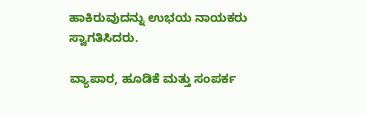ಹಾಕಿರುವುದನ್ನು ಉಭಯ ನಾಯಕರು ಸ್ವಾಗತಿಸಿದರು.

ವ್ಯಾಪಾರ, ಹೂಡಿಕೆ ಮತ್ತು ಸಂಪರ್ಕ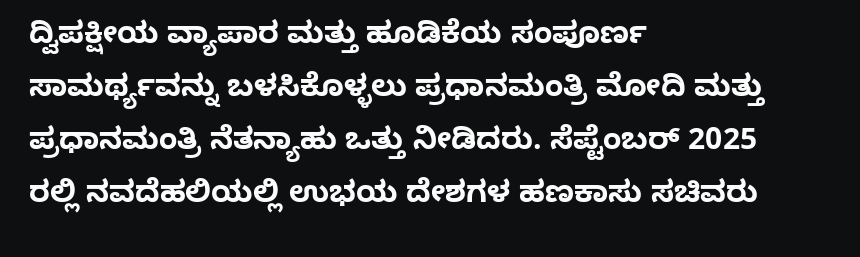ದ್ವಿಪಕ್ಷೀಯ ವ್ಯಾಪಾರ ಮತ್ತು ಹೂಡಿಕೆಯ ಸಂಪೂರ್ಣ ಸಾಮರ್ಥ್ಯವನ್ನು ಬಳಸಿಕೊಳ್ಳಲು ಪ್ರಧಾನಮಂತ್ರಿ ಮೋದಿ ಮತ್ತು ಪ್ರಧಾನಮಂತ್ರಿ ನೆತನ್ಯಾಹು ಒತ್ತು ನೀಡಿದರು. ಸೆಪ್ಟೆಂಬರ್ 2025 ರಲ್ಲಿ ನವದೆಹಲಿಯಲ್ಲಿ ಉಭಯ ದೇಶಗಳ ಹಣಕಾಸು ಸಚಿವರು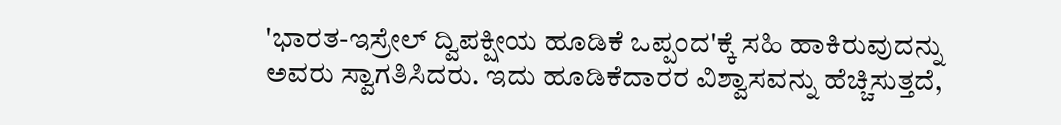'ಭಾರತ-ಇಸ್ರೇಲ್ ದ್ವಿಪಕ್ಷೀಯ ಹೂಡಿಕೆ ಒಪ್ಪಂದ'ಕ್ಕೆ ಸಹಿ ಹಾಕಿರುವುದನ್ನು ಅವರು ಸ್ವಾಗತಿಸಿದರು. ಇದು ಹೂಡಿಕೆದಾರರ ವಿಶ್ವಾಸವನ್ನು ಹೆಚ್ಚಿಸುತ್ತದೆ,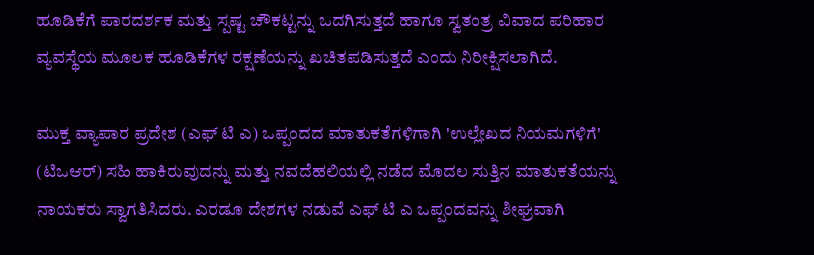ಹೂಡಿಕೆಗೆ ಪಾರದರ್ಶಕ ಮತ್ತು ಸ್ಪಷ್ಟ ಚೌಕಟ್ಟನ್ನು ಒದಗಿಸುತ್ತದೆ ಹಾಗೂ ಸ್ವತಂತ್ರ ವಿವಾದ ಪರಿಹಾರ ವ್ಯವಸ್ಥೆಯ ಮೂಲಕ ಹೂಡಿಕೆಗಳ ರಕ್ಷಣೆಯನ್ನು ಖಚಿತಪಡಿಸುತ್ತದೆ ಎಂದು ನಿರೀಕ್ಷಿಸಲಾಗಿದೆ.

ಮುಕ್ತ ವ್ಯಾಪಾರ ಪ್ರದೇಶ (ಎಫ್‌ ಟಿ ಎ) ಒಪ್ಪಂದದ ಮಾತುಕತೆಗಳಿಗಾಗಿ 'ಉಲ್ಲೇಖದ ನಿಯಮಗಳಿಗೆ' (ಟಿಒಆರ್) ಸಹಿ ಹಾಕಿರುವುದನ್ನು ಮತ್ತು ನವದೆಹಲಿಯಲ್ಲಿ ನಡೆದ ಮೊದಲ ಸುತ್ತಿನ ಮಾತುಕತೆಯನ್ನು ನಾಯಕರು ಸ್ವಾಗತಿಸಿದರು. ಎರಡೂ ದೇಶಗಳ ನಡುವೆ ಎಫ್‌ ಟಿ ಎ ಒಪ್ಪಂದವನ್ನು ಶೀಘ್ರವಾಗಿ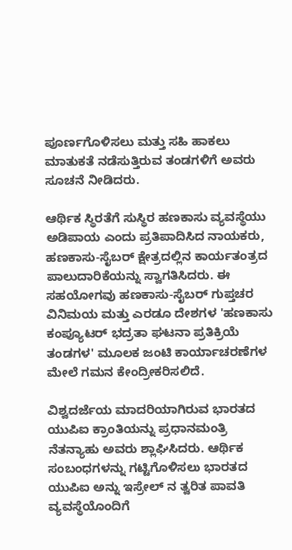ಪೂರ್ಣಗೊಳಿಸಲು ಮತ್ತು ಸಹಿ ಹಾಕಲು ಮಾತುಕತೆ ನಡೆಸುತ್ತಿರುವ ತಂಡಗಳಿಗೆ ಅವರು ಸೂಚನೆ ನೀಡಿದರು.

ಆರ್ಥಿಕ ಸ್ಥಿರತೆಗೆ ಸುಸ್ಥಿರ ಹಣಕಾಸು ವ್ಯವಸ್ಥೆಯು ಅಡಿಪಾಯ ಎಂದು ಪ್ರತಿಪಾದಿಸಿದ ನಾಯಕರು, ಹಣಕಾಸು-ಸೈಬರ್ ಕ್ಷೇತ್ರದಲ್ಲಿನ ಕಾರ್ಯತಂತ್ರದ ಪಾಲುದಾರಿಕೆಯನ್ನು ಸ್ವಾಗತಿಸಿದರು. ಈ ಸಹಯೋಗವು ಹಣಕಾಸು-ಸೈಬರ್ ಗುಪ್ತಚರ ವಿನಿಮಯ ಮತ್ತು ಎರಡೂ ದೇಶಗಳ 'ಹಣಕಾಸು ಕಂಪ್ಯೂಟರ್ ಭದ್ರತಾ ಘಟನಾ ಪ್ರತಿಕ್ರಿಯೆ ತಂಡಗಳ' ಮೂಲಕ ಜಂಟಿ ಕಾರ್ಯಾಚರಣೆಗಳ ಮೇಲೆ ಗಮನ ಕೇಂದ್ರೀಕರಿಸಲಿದೆ.

ವಿಶ್ವದರ್ಜೆಯ ಮಾದರಿಯಾಗಿರುವ ಭಾರತದ ಯುಪಿಐ ಕ್ರಾಂತಿಯನ್ನು ಪ್ರಧಾನಮಂತ್ರಿ ನೆತನ್ಯಾಹು ಅವರು ಶ್ಲಾಘಿಸಿದರು. ಆರ್ಥಿಕ ಸಂಬಂಧಗಳನ್ನು ಗಟ್ಟಿಗೊಳಿಸಲು ಭಾರತದ ಯುಪಿಐ ಅನ್ನು ಇಸ್ರೇಲ್‌ ನ ತ್ವರಿತ ಪಾವತಿ ವ್ಯವಸ್ಥೆಯೊಂದಿಗೆ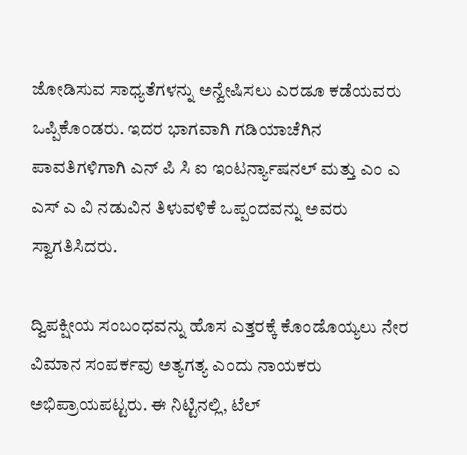ಜೋಡಿಸುವ ಸಾಧ್ಯತೆಗಳನ್ನು ಅನ್ವೇಷಿಸಲು ಎರಡೂ ಕಡೆಯವರು ಒಪ್ಪಿಕೊಂಡರು. ಇದರ ಭಾಗವಾಗಿ ಗಡಿಯಾಚೆಗಿನ ಪಾವತಿಗಳಿಗಾಗಿ ಎನ್‌ ಪಿ ಸಿ ಐ ಇಂಟರ್ನ್ಯಾಷನಲ್ ಮತ್ತು ಎಂ ಎ ಎಸ್‌ ಎ ವಿ ನಡುವಿನ ತಿಳುವಳಿಕೆ ಒಪ್ಪಂದವನ್ನು ಅವರು ಸ್ವಾಗತಿಸಿದರು.

ದ್ವಿಪಕ್ಷೀಯ ಸಂಬಂಧವನ್ನು ಹೊಸ ಎತ್ತರಕ್ಕೆ ಕೊಂಡೊಯ್ಯಲು ನೇರ ವಿಮಾನ ಸಂಪರ್ಕವು ಅತ್ಯಗತ್ಯ ಎಂದು ನಾಯಕರು ಅಭಿಪ್ರಾಯಪಟ್ಟರು. ಈ ನಿಟ್ಟಿನಲ್ಲಿ, ಟೆಲ್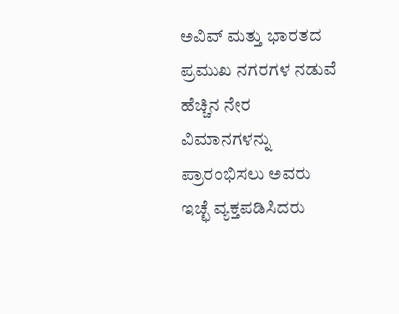ಅವಿವ್ ಮತ್ತು ಭಾರತದ ಪ್ರಮುಖ ನಗರಗಳ ನಡುವೆ ಹೆಚ್ಚಿನ ನೇರ ವಿಮಾನಗಳನ್ನು ಪ್ರಾರಂಭಿಸಲು ಅವರು ಇಚ್ಛೆ ವ್ಯಕ್ತಪಡಿಸಿದರು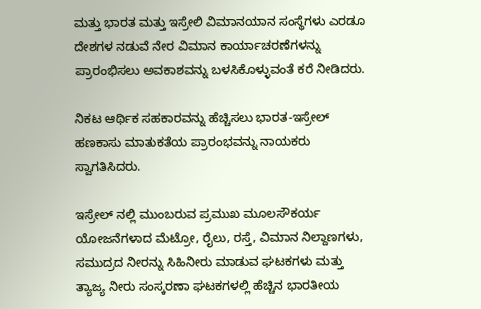ಮತ್ತು ಭಾರತ ಮತ್ತು ಇಸ್ರೇಲಿ ವಿಮಾನಯಾನ ಸಂಸ್ಥೆಗಳು ಎರಡೂ ದೇಶಗಳ ನಡುವೆ ನೇರ ವಿಮಾನ ಕಾರ್ಯಾಚರಣೆಗಳನ್ನು ಪ್ರಾರಂಭಿಸಲು ಅವಕಾಶವನ್ನು ಬಳಸಿಕೊಳ್ಳುವಂತೆ ಕರೆ ನೀಡಿದರು.

ನಿಕಟ ಆರ್ಥಿಕ ಸಹಕಾರವನ್ನು ಹೆಚ್ಚಿಸಲು ಭಾರತ-ಇಸ್ರೇಲ್ ಹಣಕಾಸು ಮಾತುಕತೆಯ ಪ್ರಾರಂಭವನ್ನು ನಾಯಕರು ಸ್ವಾಗತಿಸಿದರು.

ಇಸ್ರೇಲ್‌ ನಲ್ಲಿ ಮುಂಬರುವ ಪ್ರಮುಖ ಮೂಲಸೌಕರ್ಯ ಯೋಜನೆಗಳಾದ ಮೆಟ್ರೋ, ರೈಲು, ರಸ್ತೆ, ವಿಮಾನ ನಿಲ್ದಾಣಗಳು, ಸಮುದ್ರದ ನೀರನ್ನು ಸಿಹಿನೀರು ಮಾಡುವ ಘಟಕಗಳು ಮತ್ತು ತ್ಯಾಜ್ಯ ನೀರು ಸಂಸ್ಕರಣಾ ಘಟಕಗಳಲ್ಲಿ ಹೆಚ್ಚಿನ ಭಾರತೀಯ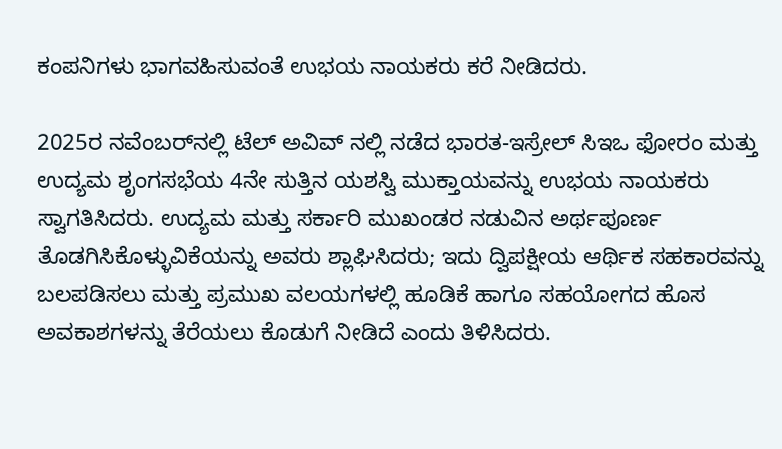ಕಂಪನಿಗಳು ಭಾಗವಹಿಸುವಂತೆ ಉಭಯ ನಾಯಕರು ಕರೆ ನೀಡಿದರು.

2025ರ ನವೆಂಬರ್‌ನಲ್ಲಿ ಟೆಲ್ ಅವಿವ್‌ ನಲ್ಲಿ ನಡೆದ ಭಾರತ-ಇಸ್ರೇಲ್ ಸಿಇಒ ಫೋರಂ ಮತ್ತು ಉದ್ಯಮ ಶೃಂಗಸಭೆಯ 4ನೇ ಸುತ್ತಿನ ಯಶಸ್ವಿ ಮುಕ್ತಾಯವನ್ನು ಉಭಯ ನಾಯಕರು ಸ್ವಾಗತಿಸಿದರು. ಉದ್ಯಮ ಮತ್ತು ಸರ್ಕಾರಿ ಮುಖಂಡರ ನಡುವಿನ ಅರ್ಥಪೂರ್ಣ ತೊಡಗಿಸಿಕೊಳ್ಳುವಿಕೆಯನ್ನು ಅವರು ಶ್ಲಾಘಿಸಿದರು; ಇದು ದ್ವಿಪಕ್ಷೀಯ ಆರ್ಥಿಕ ಸಹಕಾರವನ್ನು ಬಲಪಡಿಸಲು ಮತ್ತು ಪ್ರಮುಖ ವಲಯಗಳಲ್ಲಿ ಹೂಡಿಕೆ ಹಾಗೂ ಸಹಯೋಗದ ಹೊಸ ಅವಕಾಶಗಳನ್ನು ತೆರೆಯಲು ಕೊಡುಗೆ ನೀಡಿದೆ ಎಂದು ತಿಳಿಸಿದರು.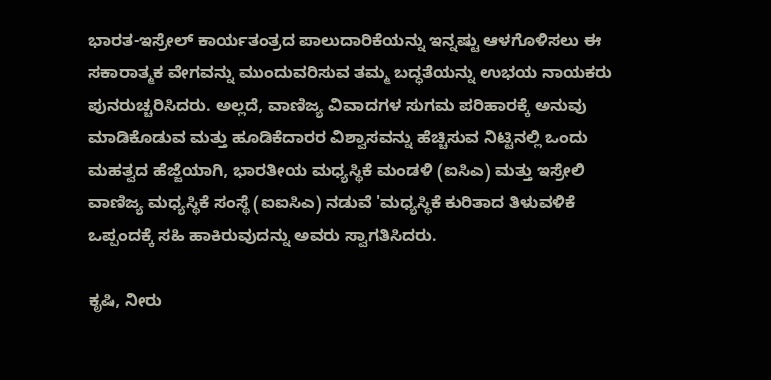ಭಾರತ-ಇಸ್ರೇಲ್ ಕಾರ್ಯತಂತ್ರದ ಪಾಲುದಾರಿಕೆಯನ್ನು ಇನ್ನಷ್ಟು ಆಳಗೊಳಿಸಲು ಈ ಸಕಾರಾತ್ಮಕ ವೇಗವನ್ನು ಮುಂದುವರಿಸುವ ತಮ್ಮ ಬದ್ಧತೆಯನ್ನು ಉಭಯ ನಾಯಕರು ಪುನರುಚ್ಚರಿಸಿದರು. ಅಲ್ಲದೆ, ವಾಣಿಜ್ಯ ವಿವಾದಗಳ ಸುಗಮ ಪರಿಹಾರಕ್ಕೆ ಅನುವು ಮಾಡಿಕೊಡುವ ಮತ್ತು ಹೂಡಿಕೆದಾರರ ವಿಶ್ವಾಸವನ್ನು ಹೆಚ್ಚಿಸುವ ನಿಟ್ಟಿನಲ್ಲಿ ಒಂದು ಮಹತ್ವದ ಹೆಜ್ಜೆಯಾಗಿ, ಭಾರತೀಯ ಮಧ್ಯಸ್ಥಿಕೆ ಮಂಡಳಿ (ಐಸಿಎ) ಮತ್ತು ಇಸ್ರೇಲಿ ವಾಣಿಜ್ಯ ಮಧ್ಯಸ್ಥಿಕೆ ಸಂಸ್ಥೆ (ಐಐಸಿಎ) ನಡುವೆ 'ಮಧ್ಯಸ್ಥಿಕೆ ಕುರಿತಾದ ತಿಳುವಳಿಕೆ ಒಪ್ಪಂದಕ್ಕೆ ಸಹಿ ಹಾಕಿರುವುದನ್ನು ಅವರು ಸ್ವಾಗತಿಸಿದರು.

ಕೃಷಿ, ನೀರು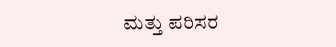ಮತ್ತು ಪರಿಸರ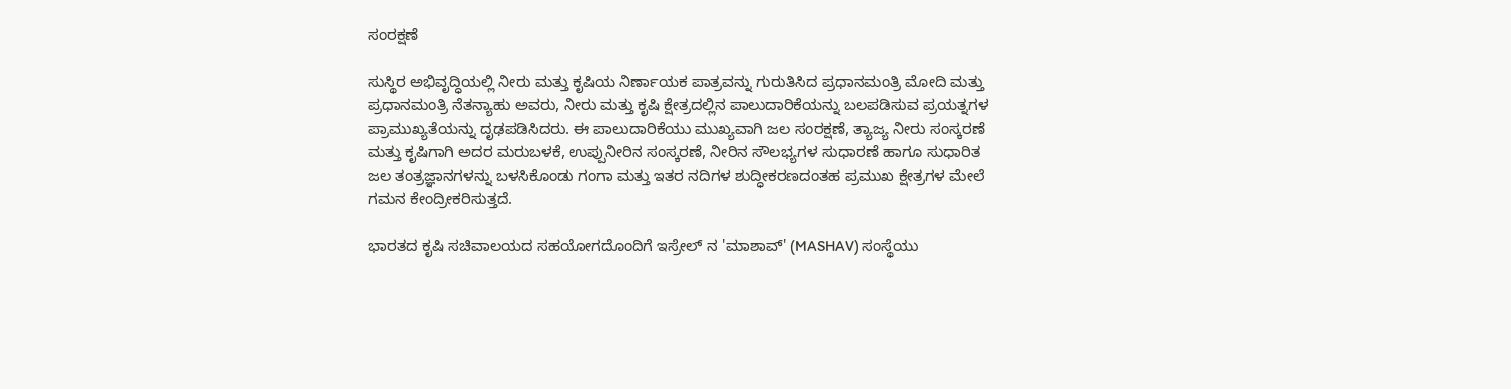ಸಂರಕ್ಷಣೆ

ಸುಸ್ಥಿರ ಅಭಿವೃದ್ಧಿಯಲ್ಲಿ ನೀರು ಮತ್ತು ಕೃಷಿಯ ನಿರ್ಣಾಯಕ ಪಾತ್ರವನ್ನು ಗುರುತಿಸಿದ ಪ್ರಧಾನಮಂತ್ರಿ ಮೋದಿ ಮತ್ತು ಪ್ರಧಾನಮಂತ್ರಿ ನೆತನ್ಯಾಹು ಅವರು, ನೀರು ಮತ್ತು ಕೃಷಿ ಕ್ಷೇತ್ರದಲ್ಲಿನ ಪಾಲುದಾರಿಕೆಯನ್ನು ಬಲಪಡಿಸುವ ಪ್ರಯತ್ನಗಳ ಪ್ರಾಮುಖ್ಯತೆಯನ್ನು ದೃಢಪಡಿಸಿದರು. ಈ ಪಾಲುದಾರಿಕೆಯು ಮುಖ್ಯವಾಗಿ ಜಲ ಸಂರಕ್ಷಣೆ, ತ್ಯಾಜ್ಯ ನೀರು ಸಂಸ್ಕರಣೆ ಮತ್ತು ಕೃಷಿಗಾಗಿ ಅದರ ಮರುಬಳಕೆ, ಉಪ್ಪುನೀರಿನ ಸಂಸ್ಕರಣೆ, ನೀರಿನ ಸೌಲಭ್ಯಗಳ ಸುಧಾರಣೆ ಹಾಗೂ ಸುಧಾರಿತ ಜಲ ತಂತ್ರಜ್ಞಾನಗಳನ್ನು ಬಳಸಿಕೊಂಡು ಗಂಗಾ ಮತ್ತು ಇತರ ನದಿಗಳ ಶುದ್ಧೀಕರಣದಂತಹ ಪ್ರಮುಖ ಕ್ಷೇತ್ರಗಳ ಮೇಲೆ ಗಮನ ಕೇಂದ್ರೀಕರಿಸುತ್ತದೆ.

ಭಾರತದ ಕೃಷಿ ಸಚಿವಾಲಯದ ಸಹಯೋಗದೊಂದಿಗೆ ಇಸ್ರೇಲ್‌ ನ 'ಮಾಶಾವ್' (MASHAV) ಸಂಸ್ಥೆಯು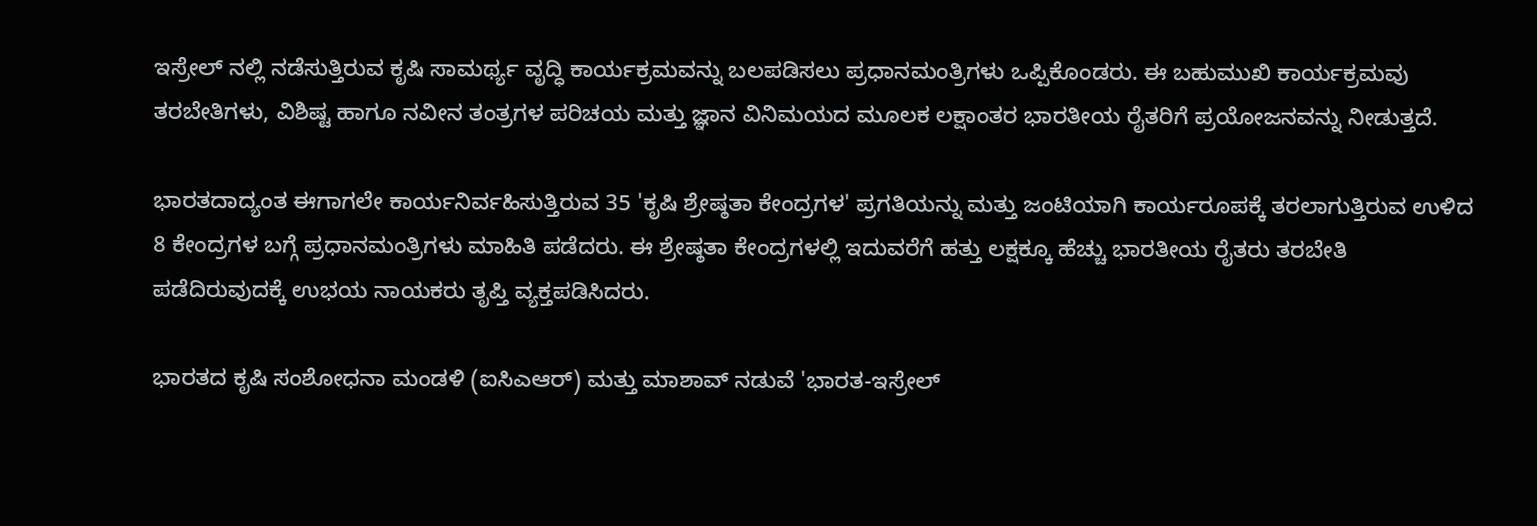ಇಸ್ರೇಲ್‌ ನಲ್ಲಿ ನಡೆಸುತ್ತಿರುವ ಕೃಷಿ ಸಾಮರ್ಥ್ಯ ವೃದ್ಧಿ ಕಾರ್ಯಕ್ರಮವನ್ನು ಬಲಪಡಿಸಲು ಪ್ರಧಾನಮಂತ್ರಿಗಳು ಒಪ್ಪಿಕೊಂಡರು. ಈ ಬಹುಮುಖಿ ಕಾರ್ಯಕ್ರಮವು ತರಬೇತಿಗಳು, ವಿಶಿಷ್ಟ ಹಾಗೂ ನವೀನ ತಂತ್ರಗಳ ಪರಿಚಯ ಮತ್ತು ಜ್ಞಾನ ವಿನಿಮಯದ ಮೂಲಕ ಲಕ್ಷಾಂತರ ಭಾರತೀಯ ರೈತರಿಗೆ ಪ್ರಯೋಜನವನ್ನು ನೀಡುತ್ತದೆ.

ಭಾರತದಾದ್ಯಂತ ಈಗಾಗಲೇ ಕಾರ್ಯನಿರ್ವಹಿಸುತ್ತಿರುವ 35 'ಕೃಷಿ ಶ್ರೇಷ್ಠತಾ ಕೇಂದ್ರಗಳ' ಪ್ರಗತಿಯನ್ನು ಮತ್ತು ಜಂಟಿಯಾಗಿ ಕಾರ್ಯರೂಪಕ್ಕೆ ತರಲಾಗುತ್ತಿರುವ ಉಳಿದ 8 ಕೇಂದ್ರಗಳ ಬಗ್ಗೆ ಪ್ರಧಾನಮಂತ್ರಿಗಳು ಮಾಹಿತಿ ಪಡೆದರು. ಈ ಶ್ರೇಷ್ಠತಾ ಕೇಂದ್ರಗಳಲ್ಲಿ ಇದುವರೆಗೆ ಹತ್ತು ಲಕ್ಷಕ್ಕೂ ಹೆಚ್ಚು ಭಾರತೀಯ ರೈತರು ತರಬೇತಿ ಪಡೆದಿರುವುದಕ್ಕೆ ಉಭಯ ನಾಯಕರು ತೃಪ್ತಿ ವ್ಯಕ್ತಪಡಿಸಿದರು.

ಭಾರತದ ಕೃಷಿ ಸಂಶೋಧನಾ ಮಂಡಳಿ (ಐಸಿಎಆರ್) ಮತ್ತು ಮಾಶಾವ್ ನಡುವೆ 'ಭಾರತ-ಇಸ್ರೇಲ್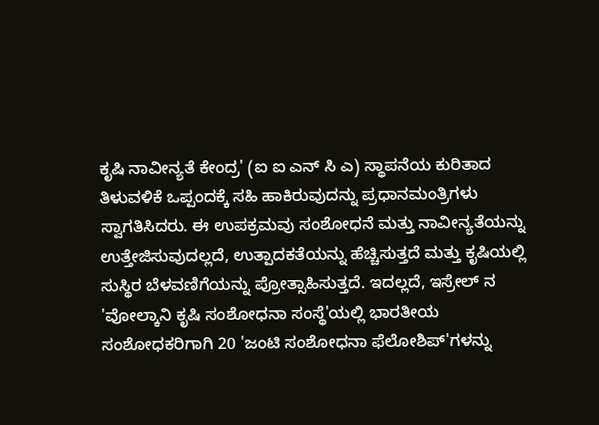ಕೃಷಿ ನಾವೀನ್ಯತೆ ಕೇಂದ್ರ' (ಐ ಐ ಎನ್‌ ಸಿ ಎ) ಸ್ಥಾಪನೆಯ ಕುರಿತಾದ ತಿಳುವಳಿಕೆ ಒಪ್ಪಂದಕ್ಕೆ ಸಹಿ ಹಾಕಿರುವುದನ್ನು ಪ್ರಧಾನಮಂತ್ರಿಗಳು ಸ್ವಾಗತಿಸಿದರು. ಈ ಉಪಕ್ರಮವು ಸಂಶೋಧನೆ ಮತ್ತು ನಾವೀನ್ಯತೆಯನ್ನು ಉತ್ತೇಜಿಸುವುದಲ್ಲದೆ, ಉತ್ಪಾದಕತೆಯನ್ನು ಹೆಚ್ಚಿಸುತ್ತದೆ ಮತ್ತು ಕೃಷಿಯಲ್ಲಿ ಸುಸ್ಥಿರ ಬೆಳವಣಿಗೆಯನ್ನು ಪ್ರೋತ್ಸಾಹಿಸುತ್ತದೆ. ಇದಲ್ಲದೆ, ಇಸ್ರೇಲ್‌ ನ 'ವೋಲ್ಕಾನಿ ಕೃಷಿ ಸಂಶೋಧನಾ ಸಂಸ್ಥೆ'ಯಲ್ಲಿ ಭಾರತೀಯ ಸಂಶೋಧಕರಿಗಾಗಿ 20 'ಜಂಟಿ ಸಂಶೋಧನಾ ಫೆಲೋಶಿಪ್‌'ಗಳನ್ನು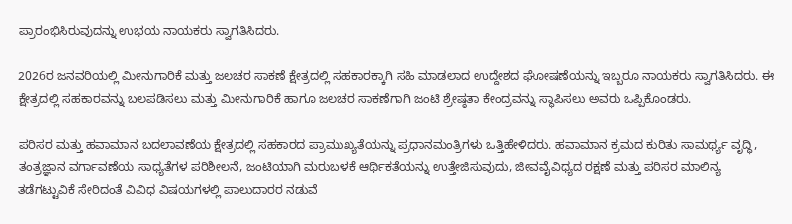ಪ್ರಾರಂಭಿಸಿರುವುದನ್ನು ಉಭಯ ನಾಯಕರು ಸ್ವಾಗತಿಸಿದರು.

2026ರ ಜನವರಿಯಲ್ಲಿ ಮೀನುಗಾರಿಕೆ ಮತ್ತು ಜಲಚರ ಸಾಕಣೆ ಕ್ಷೇತ್ರದಲ್ಲಿ ಸಹಕಾರಕ್ಕಾಗಿ ಸಹಿ ಮಾಡಲಾದ ಉದ್ದೇಶದ ಘೋಷಣೆಯನ್ನು ಇಬ್ಬರೂ ನಾಯಕರು ಸ್ವಾಗತಿಸಿದರು. ಈ ಕ್ಷೇತ್ರದಲ್ಲಿ ಸಹಕಾರವನ್ನು ಬಲಪಡಿಸಲು ಮತ್ತು ಮೀನುಗಾರಿಕೆ ಹಾಗೂ ಜಲಚರ ಸಾಕಣೆಗಾಗಿ ಜಂಟಿ ಶ್ರೇಷ್ಠತಾ ಕೇಂದ್ರವನ್ನು ಸ್ಥಾಪಿಸಲು ಅವರು ಒಪ್ಪಿಕೊಂಡರು.

ಪರಿಸರ ಮತ್ತು ಹವಾಮಾನ ಬದಲಾವಣೆಯ ಕ್ಷೇತ್ರದಲ್ಲಿ ಸಹಕಾರದ ಪ್ರಾಮುಖ್ಯತೆಯನ್ನು ಪ್ರಧಾನಮಂತ್ರಿಗಳು ಒತ್ತಿಹೇಳಿದರು. ಹವಾಮಾನ ಕ್ರಮದ ಕುರಿತು ಸಾಮರ್ಥ್ಯ ವೃದ್ಧಿ, ತಂತ್ರಜ್ಞಾನ ವರ್ಗಾವಣೆಯ ಸಾಧ್ಯತೆಗಳ ಪರಿಶೀಲನೆ, ಜಂಟಿಯಾಗಿ ಮರುಬಳಕೆ ಆರ್ಥಿಕತೆಯನ್ನು ಉತ್ತೇಜಿಸುವುದು, ಜೀವವೈವಿಧ್ಯದ ರಕ್ಷಣೆ ಮತ್ತು ಪರಿಸರ ಮಾಲಿನ್ಯ ತಡೆಗಟ್ಟುವಿಕೆ ಸೇರಿದಂತೆ ವಿವಿಧ ವಿಷಯಗಳಲ್ಲಿ ಪಾಲುದಾರರ ನಡುವೆ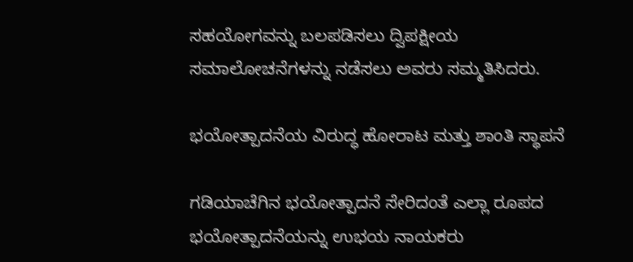ಸಹಯೋಗವನ್ನು ಬಲಪಡಿಸಲು ದ್ವಿಪಕ್ಷೀಯ ಸಮಾಲೋಚನೆಗಳನ್ನು ನಡೆಸಲು ಅವರು ಸಮ್ಮತಿಸಿದರು.

ಭಯೋತ್ಪಾದನೆಯ ವಿರುದ್ಧ ಹೋರಾಟ ಮತ್ತು ಶಾಂತಿ ಸ್ಥಾಪನೆ

ಗಡಿಯಾಚೆಗಿನ ಭಯೋತ್ಪಾದನೆ ಸೇರಿದಂತೆ ಎಲ್ಲಾ ರೂಪದ ಭಯೋತ್ಪಾದನೆಯನ್ನು ಉಭಯ ನಾಯಕರು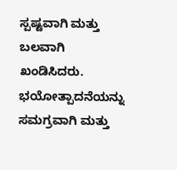ಸ್ಪಷ್ಟವಾಗಿ ಮತ್ತು ಬಲವಾಗಿ ಖಂಡಿಸಿದರು. ಭಯೋತ್ಪಾದನೆಯನ್ನು ಸಮಗ್ರವಾಗಿ ಮತ್ತು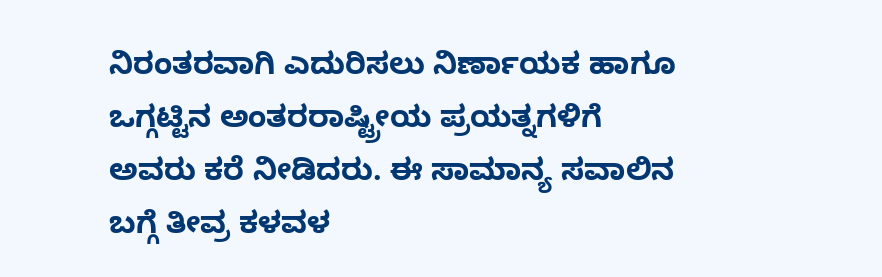ನಿರಂತರವಾಗಿ ಎದುರಿಸಲು ನಿರ್ಣಾಯಕ ಹಾಗೂ ಒಗ್ಗಟ್ಟಿನ ಅಂತರರಾಷ್ಟ್ರೀಯ ಪ್ರಯತ್ನಗಳಿಗೆ ಅವರು ಕರೆ ನೀಡಿದರು. ಈ ಸಾಮಾನ್ಯ ಸವಾಲಿನ ಬಗ್ಗೆ ತೀವ್ರ ಕಳವಳ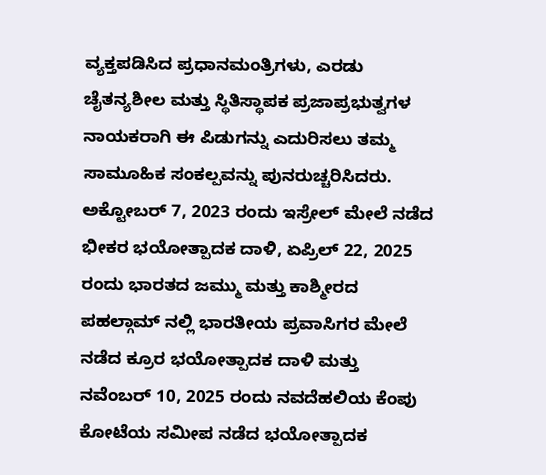ವ್ಯಕ್ತಪಡಿಸಿದ ಪ್ರಧಾನಮಂತ್ರಿಗಳು, ಎರಡು ಚೈತನ್ಯಶೀಲ ಮತ್ತು ಸ್ಥಿತಿಸ್ಥಾಪಕ ಪ್ರಜಾಪ್ರಭುತ್ವಗಳ ನಾಯಕರಾಗಿ ಈ ಪಿಡುಗನ್ನು ಎದುರಿಸಲು ತಮ್ಮ ಸಾಮೂಹಿಕ ಸಂಕಲ್ಪವನ್ನು ಪುನರುಚ್ಚರಿಸಿದರು. ಅಕ್ಟೋಬರ್ 7, 2023 ರಂದು ಇಸ್ರೇಲ್ ಮೇಲೆ ನಡೆದ ಭೀಕರ ಭಯೋತ್ಪಾದಕ ದಾಳಿ, ಏಪ್ರಿಲ್ 22, 2025 ರಂದು ಭಾರತದ ಜಮ್ಮು ಮತ್ತು ಕಾಶ್ಮೀರದ ಪಹಲ್ಗಾಮ್‌ ನಲ್ಲಿ ಭಾರತೀಯ ಪ್ರವಾಸಿಗರ ಮೇಲೆ ನಡೆದ ಕ್ರೂರ ಭಯೋತ್ಪಾದಕ ದಾಳಿ ಮತ್ತು ನವೆಂಬರ್ 10, 2025 ರಂದು ನವದೆಹಲಿಯ ಕೆಂಪು ಕೋಟೆಯ ಸಮೀಪ ನಡೆದ ಭಯೋತ್ಪಾದಕ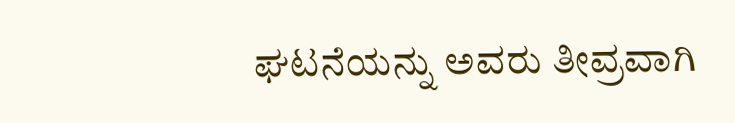ಘಟನೆಯನ್ನು ಅವರು ತೀವ್ರವಾಗಿ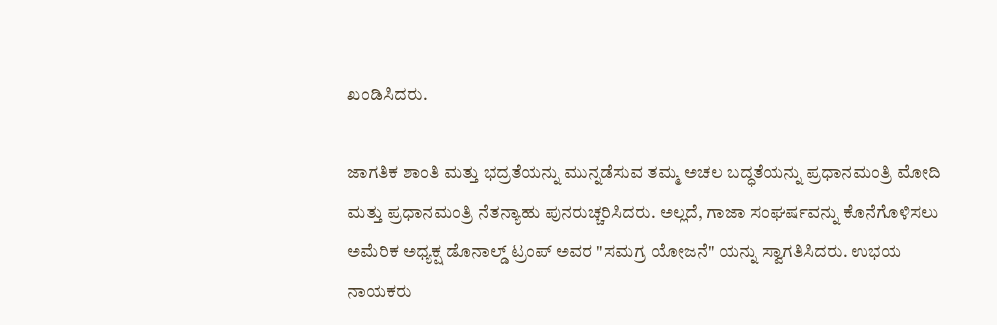ಖಂಡಿಸಿದರು.

ಜಾಗತಿಕ ಶಾಂತಿ ಮತ್ತು ಭದ್ರತೆಯನ್ನು ಮುನ್ನಡೆಸುವ ತಮ್ಮ ಅಚಲ ಬದ್ಧತೆಯನ್ನು ಪ್ರಧಾನಮಂತ್ರಿ ಮೋದಿ ಮತ್ತು ಪ್ರಧಾನಮಂತ್ರಿ ನೆತನ್ಯಾಹು ಪುನರುಚ್ಚರಿಸಿದರು. ಅಲ್ಲದೆ, ಗಾಜಾ ಸಂಘರ್ಷವನ್ನು ಕೊನೆಗೊಳಿಸಲು ಅಮೆರಿಕ ಅಧ್ಯಕ್ಷ ಡೊನಾಲ್ಡ್ ಟ್ರಂಪ್ ಅವರ "ಸಮಗ್ರ ಯೋಜನೆ" ಯನ್ನು ಸ್ವಾಗತಿಸಿದರು. ಉಭಯ ನಾಯಕರು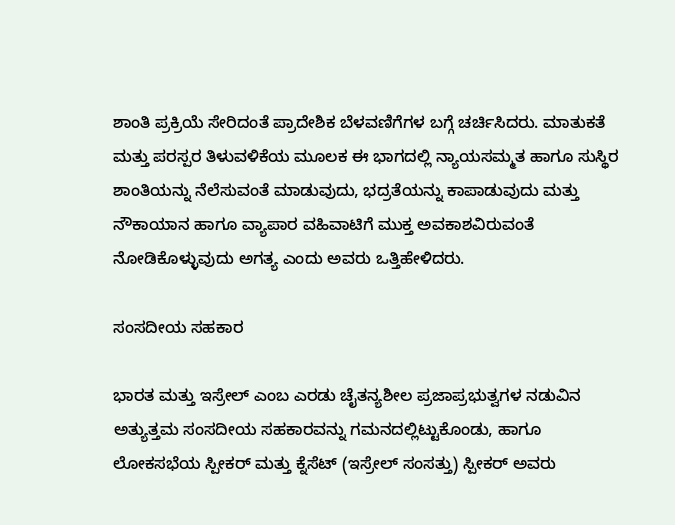ಶಾಂತಿ ಪ್ರಕ್ರಿಯೆ ಸೇರಿದಂತೆ ಪ್ರಾದೇಶಿಕ ಬೆಳವಣಿಗೆಗಳ ಬಗ್ಗೆ ಚರ್ಚಿಸಿದರು. ಮಾತುಕತೆ ಮತ್ತು ಪರಸ್ಪರ ತಿಳುವಳಿಕೆಯ ಮೂಲಕ ಈ ಭಾಗದಲ್ಲಿ ನ್ಯಾಯಸಮ್ಮತ ಹಾಗೂ ಸುಸ್ಥಿರ ಶಾಂತಿಯನ್ನು ನೆಲೆಸುವಂತೆ ಮಾಡುವುದು, ಭದ್ರತೆಯನ್ನು ಕಾಪಾಡುವುದು ಮತ್ತು ನೌಕಾಯಾನ ಹಾಗೂ ವ್ಯಾಪಾರ ವಹಿವಾಟಿಗೆ ಮುಕ್ತ ಅವಕಾಶವಿರುವಂತೆ ನೋಡಿಕೊಳ್ಳುವುದು ಅಗತ್ಯ ಎಂದು ಅವರು ಒತ್ತಿಹೇಳಿದರು.

ಸಂಸದೀಯ ಸಹಕಾರ

ಭಾರತ ಮತ್ತು ಇಸ್ರೇಲ್ ಎಂಬ ಎರಡು ಚೈತನ್ಯಶೀಲ ಪ್ರಜಾಪ್ರಭುತ್ವಗಳ ನಡುವಿನ ಅತ್ಯುತ್ತಮ ಸಂಸದೀಯ ಸಹಕಾರವನ್ನು ಗಮನದಲ್ಲಿಟ್ಟುಕೊಂಡು, ಹಾಗೂ ಲೋಕಸಭೆಯ ಸ್ಪೀಕರ್ ಮತ್ತು ಕ್ನೆಸೆಟ್ (ಇಸ್ರೇಲ್ ಸಂಸತ್ತು) ಸ್ಪೀಕರ್ ಅವರು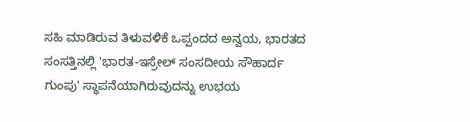ಸಹಿ ಮಾಡಿರುವ ತಿಳುವಳಿಕೆ ಒಪ್ಪಂದದ ಅನ್ವಯ, ಭಾರತದ ಸಂಸತ್ತಿನಲ್ಲಿ 'ಭಾರತ-ಇಸ್ರೇಲ್ ಸಂಸದೀಯ ಸೌಹಾರ್ದ ಗುಂಪು' ಸ್ಥಾಪನೆಯಾಗಿರುವುದನ್ನು ಉಭಯ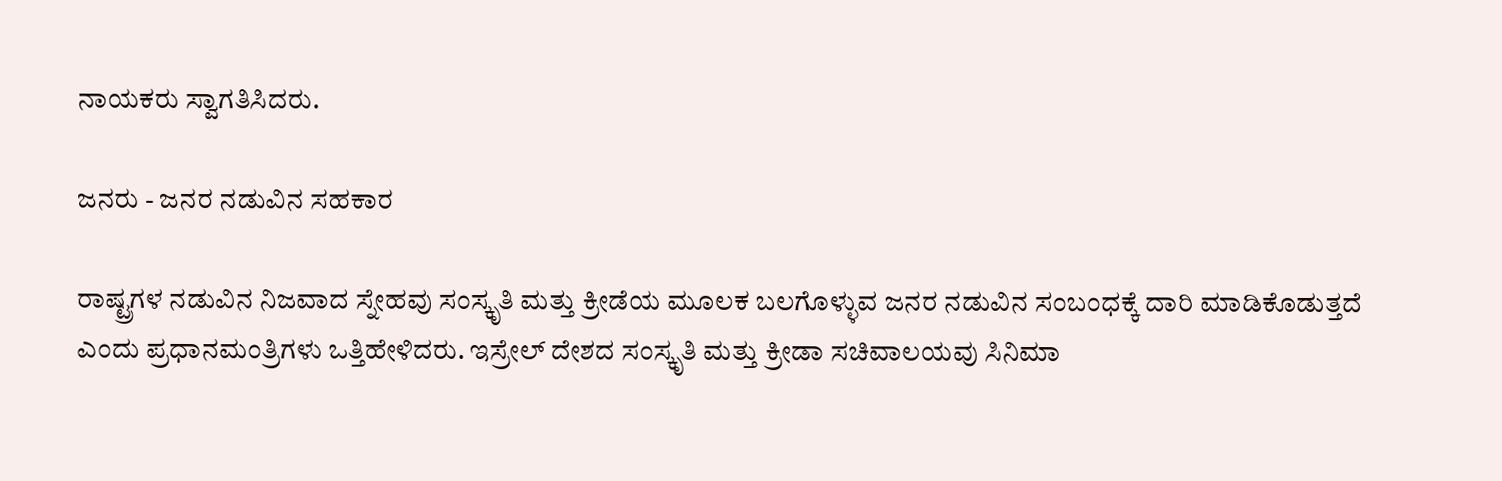ನಾಯಕರು ಸ್ವಾಗತಿಸಿದರು.

ಜನರು - ಜನರ ನಡುವಿನ ಸಹಕಾರ

ರಾಷ್ಟ್ರಗಳ ನಡುವಿನ ನಿಜವಾದ ಸ್ನೇಹವು ಸಂಸ್ಕೃತಿ ಮತ್ತು ಕ್ರೀಡೆಯ ಮೂಲಕ ಬಲಗೊಳ್ಳುವ ಜನರ ನಡುವಿನ ಸಂಬಂಧಕ್ಕೆ ದಾರಿ ಮಾಡಿಕೊಡುತ್ತದೆ ಎಂದು ಪ್ರಧಾನಮಂತ್ರಿಗಳು ಒತ್ತಿಹೇಳಿದರು. ಇಸ್ರೇಲ್ ದೇಶದ ಸಂಸ್ಕೃತಿ ಮತ್ತು ಕ್ರೀಡಾ ಸಚಿವಾಲಯವು ಸಿನಿಮಾ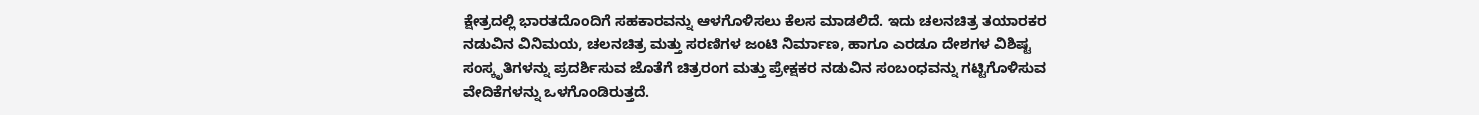ಕ್ಷೇತ್ರದಲ್ಲಿ ಭಾರತದೊಂದಿಗೆ ಸಹಕಾರವನ್ನು ಆಳಗೊಳಿಸಲು ಕೆಲಸ ಮಾಡಲಿದೆ. ಇದು ಚಲನಚಿತ್ರ ತಯಾರಕರ ನಡುವಿನ ವಿನಿಮಯ, ಚಲನಚಿತ್ರ ಮತ್ತು ಸರಣಿಗಳ ಜಂಟಿ ನಿರ್ಮಾಣ, ಹಾಗೂ ಎರಡೂ ದೇಶಗಳ ವಿಶಿಷ್ಟ ಸಂಸ್ಕೃತಿಗಳನ್ನು ಪ್ರದರ್ಶಿಸುವ ಜೊತೆಗೆ ಚಿತ್ರರಂಗ ಮತ್ತು ಪ್ರೇಕ್ಷಕರ ನಡುವಿನ ಸಂಬಂಧವನ್ನು ಗಟ್ಟಿಗೊಳಿಸುವ ವೇದಿಕೆಗಳನ್ನು ಒಳಗೊಂಡಿರುತ್ತದೆ.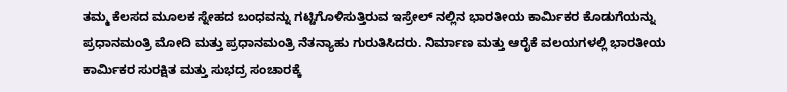ತಮ್ಮ ಕೆಲಸದ ಮೂಲಕ ಸ್ನೇಹದ ಬಂಧವನ್ನು ಗಟ್ಟಿಗೊಳಿಸುತ್ತಿರುವ ಇಸ್ರೇಲ್‌ ನಲ್ಲಿನ ಭಾರತೀಯ ಕಾರ್ಮಿಕರ ಕೊಡುಗೆಯನ್ನು ಪ್ರಧಾನಮಂತ್ರಿ ಮೋದಿ ಮತ್ತು ಪ್ರಧಾನಮಂತ್ರಿ ನೆತನ್ಯಾಹು ಗುರುತಿಸಿದರು. ನಿರ್ಮಾಣ ಮತ್ತು ಆರೈಕೆ ವಲಯಗಳಲ್ಲಿ ಭಾರತೀಯ ಕಾರ್ಮಿಕರ ಸುರಕ್ಷಿತ ಮತ್ತು ಸುಭದ್ರ ಸಂಚಾರಕ್ಕೆ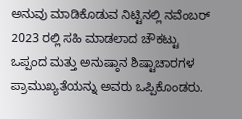ಅನುವು ಮಾಡಿಕೊಡುವ ನಿಟ್ಟಿನಲ್ಲಿ ನವೆಂಬರ್ 2023 ರಲ್ಲಿ ಸಹಿ ಮಾಡಲಾದ ಚೌಕಟ್ಟು ಒಪ್ಪಂದ ಮತ್ತು ಅನುಷ್ಠಾನ ಶಿಷ್ಟಾಚಾರಗಳ ಪ್ರಾಮುಖ್ಯತೆಯನ್ನು ಅವರು ಒಪ್ಪಿಕೊಂಡರು.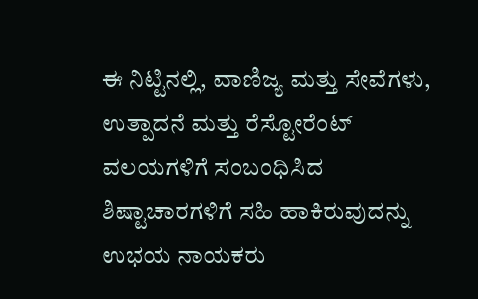ಈ ನಿಟ್ಟಿನಲ್ಲಿ, ವಾಣಿಜ್ಯ ಮತ್ತು ಸೇವೆಗಳು, ಉತ್ಪಾದನೆ ಮತ್ತು ರೆಸ್ಟೋರೆಂಟ್ ವಲಯಗಳಿಗೆ ಸಂಬಂಧಿಸಿದ ಶಿಷ್ಟಾಚಾರಗಳಿಗೆ ಸಹಿ ಹಾಕಿರುವುದನ್ನು ಉಭಯ ನಾಯಕರು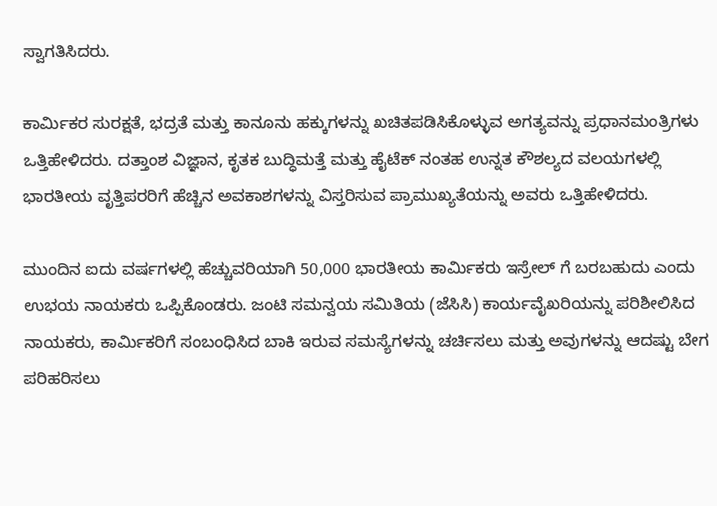ಸ್ವಾಗತಿಸಿದರು.

ಕಾರ್ಮಿಕರ ಸುರಕ್ಷತೆ, ಭದ್ರತೆ ಮತ್ತು ಕಾನೂನು ಹಕ್ಕುಗಳನ್ನು ಖಚಿತಪಡಿಸಿಕೊಳ್ಳುವ ಅಗತ್ಯವನ್ನು ಪ್ರಧಾನಮಂತ್ರಿಗಳು ಒತ್ತಿಹೇಳಿದರು. ದತ್ತಾಂಶ ವಿಜ್ಞಾನ, ಕೃತಕ ಬುದ್ಧಿಮತ್ತೆ ಮತ್ತು ಹೈಟೆಕ್‌ ನಂತಹ ಉನ್ನತ ಕೌಶಲ್ಯದ ವಲಯಗಳಲ್ಲಿ ಭಾರತೀಯ ವೃತ್ತಿಪರರಿಗೆ ಹೆಚ್ಚಿನ ಅವಕಾಶಗಳನ್ನು ವಿಸ್ತರಿಸುವ ಪ್ರಾಮುಖ್ಯತೆಯನ್ನು ಅವರು ಒತ್ತಿಹೇಳಿದರು.

ಮುಂದಿನ ಐದು ವರ್ಷಗಳಲ್ಲಿ ಹೆಚ್ಚುವರಿಯಾಗಿ 50,000 ಭಾರತೀಯ ಕಾರ್ಮಿಕರು ಇಸ್ರೇಲ್‌ ಗೆ ಬರಬಹುದು ಎಂದು ಉಭಯ ನಾಯಕರು ಒಪ್ಪಿಕೊಂಡರು. ಜಂಟಿ ಸಮನ್ವಯ ಸಮಿತಿಯ (ಜೆಸಿಸಿ) ಕಾರ್ಯವೈಖರಿಯನ್ನು ಪರಿಶೀಲಿಸಿದ ನಾಯಕರು, ಕಾರ್ಮಿಕರಿಗೆ ಸಂಬಂಧಿಸಿದ ಬಾಕಿ ಇರುವ ಸಮಸ್ಯೆಗಳನ್ನು ಚರ್ಚಿಸಲು ಮತ್ತು ಅವುಗಳನ್ನು ಆದಷ್ಟು ಬೇಗ ಪರಿಹರಿಸಲು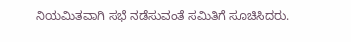ನಿಯಮಿತವಾಗಿ ಸಭೆ ನಡೆಸುವಂತೆ ಸಮಿತಿಗೆ ಸೂಚಿಸಿದರು.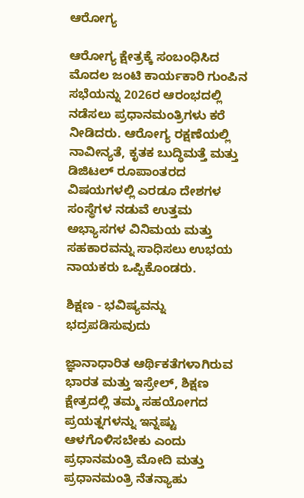ಆರೋಗ್ಯ

ಆರೋಗ್ಯ ಕ್ಷೇತ್ರಕ್ಕೆ ಸಂಬಂಧಿಸಿದ ಮೊದಲ ಜಂಟಿ ಕಾರ್ಯಕಾರಿ ಗುಂಪಿನ ಸಭೆಯನ್ನು 2026ರ ಆರಂಭದಲ್ಲಿ ನಡೆಸಲು ಪ್ರಧಾನಮಂತ್ರಿಗಳು ಕರೆ ನೀಡಿದರು. ಆರೋಗ್ಯ ರಕ್ಷಣೆಯಲ್ಲಿ ನಾವೀನ್ಯತೆ, ಕೃತಕ ಬುದ್ಧಿಮತ್ತೆ ಮತ್ತು ಡಿಜಿಟಲ್ ರೂಪಾಂತರದ ವಿಷಯಗಳಲ್ಲಿ ಎರಡೂ ದೇಶಗಳ ಸಂಸ್ಥೆಗಳ ನಡುವೆ ಉತ್ತಮ ಅಭ್ಯಾಸಗಳ ವಿನಿಮಯ ಮತ್ತು ಸಹಕಾರವನ್ನು ಸಾಧಿಸಲು ಉಭಯ ನಾಯಕರು ಒಪ್ಪಿಕೊಂಡರು.

ಶಿಕ್ಷಣ - ಭವಿಷ್ಯವನ್ನು ಭದ್ರಪಡಿಸುವುದು

ಜ್ಞಾನಾಧಾರಿತ ಆರ್ಥಿಕತೆಗಳಾಗಿರುವ ಭಾರತ ಮತ್ತು ಇಸ್ರೇಲ್, ಶಿಕ್ಷಣ ಕ್ಷೇತ್ರದಲ್ಲಿ ತಮ್ಮ ಸಹಯೋಗದ ಪ್ರಯತ್ನಗಳನ್ನು ಇನ್ನಷ್ಟು ಆಳಗೊಳಿಸಬೇಕು ಎಂದು ಪ್ರಧಾನಮಂತ್ರಿ ಮೋದಿ ಮತ್ತು ಪ್ರಧಾನಮಂತ್ರಿ ನೆತನ್ಯಾಹು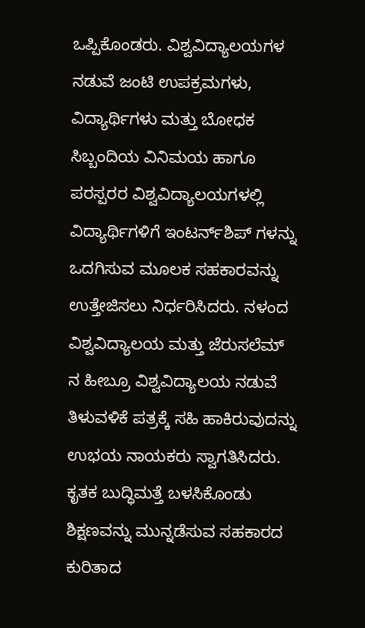ಒಪ್ಪಿಕೊಂಡರು. ವಿಶ್ವವಿದ್ಯಾಲಯಗಳ ನಡುವೆ ಜಂಟಿ ಉಪಕ್ರಮಗಳು, ವಿದ್ಯಾರ್ಥಿಗಳು ಮತ್ತು ಬೋಧಕ ಸಿಬ್ಬಂದಿಯ ವಿನಿಮಯ ಹಾಗೂ ಪರಸ್ಪರರ ವಿಶ್ವವಿದ್ಯಾಲಯಗಳಲ್ಲಿ ವಿದ್ಯಾರ್ಥಿಗಳಿಗೆ ಇಂಟರ್ನ್‌ಶಿಪ್‌ ಗಳನ್ನು ಒದಗಿಸುವ ಮೂಲಕ ಸಹಕಾರವನ್ನು ಉತ್ತೇಜಿಸಲು ನಿರ್ಧರಿಸಿದರು. ನಳಂದ ವಿಶ್ವವಿದ್ಯಾಲಯ ಮತ್ತು ಜೆರುಸಲೆಮ್‌ ನ ಹೀಬ್ರೂ ವಿಶ್ವವಿದ್ಯಾಲಯ ನಡುವೆ ತಿಳುವಳಿಕೆ ಪತ್ರಕ್ಕೆ ಸಹಿ ಹಾಕಿರುವುದನ್ನು ಉಭಯ ನಾಯಕರು ಸ್ವಾಗತಿಸಿದರು. ಕೃತಕ ಬುದ್ಧಿಮತ್ತೆ ಬಳಸಿಕೊಂಡು ಶಿಕ್ಷಣವನ್ನು ಮುನ್ನಡೆಸುವ ಸಹಕಾರದ ಕುರಿತಾದ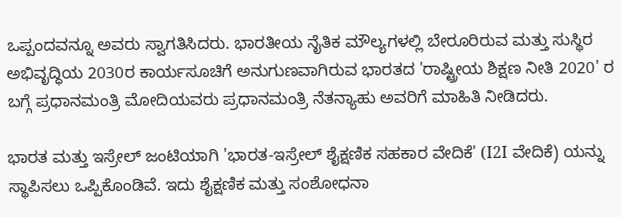ಒಪ್ಪಂದವನ್ನೂ ಅವರು ಸ್ವಾಗತಿಸಿದರು. ಭಾರತೀಯ ನೈತಿಕ ಮೌಲ್ಯಗಳಲ್ಲಿ ಬೇರೂರಿರುವ ಮತ್ತು ಸುಸ್ಥಿರ ಅಭಿವೃದ್ಧಿಯ 2030ರ ಕಾರ್ಯಸೂಚಿಗೆ ಅನುಗುಣವಾಗಿರುವ ಭಾರತದ 'ರಾಷ್ಟ್ರೀಯ ಶಿಕ್ಷಣ ನೀತಿ 2020' ರ ಬಗ್ಗೆ ಪ್ರಧಾನಮಂತ್ರಿ ಮೋದಿಯವರು ಪ್ರಧಾನಮಂತ್ರಿ ನೆತನ್ಯಾಹು ಅವರಿಗೆ ಮಾಹಿತಿ ನೀಡಿದರು.

ಭಾರತ ಮತ್ತು ಇಸ್ರೇಲ್ ಜಂಟಿಯಾಗಿ 'ಭಾರತ-ಇಸ್ರೇಲ್ ಶೈಕ್ಷಣಿಕ ಸಹಕಾರ ವೇದಿಕೆ' (I2I ವೇದಿಕೆ) ಯನ್ನು ಸ್ಥಾಪಿಸಲು ಒಪ್ಪಿಕೊಂಡಿವೆ. ಇದು ಶೈಕ್ಷಣಿಕ ಮತ್ತು ಸಂಶೋಧನಾ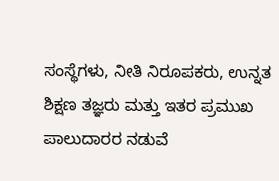ಸಂಸ್ಥೆಗಳು, ನೀತಿ ನಿರೂಪಕರು, ಉನ್ನತ ಶಿಕ್ಷಣ ತಜ್ಞರು ಮತ್ತು ಇತರ ಪ್ರಮುಖ ಪಾಲುದಾರರ ನಡುವೆ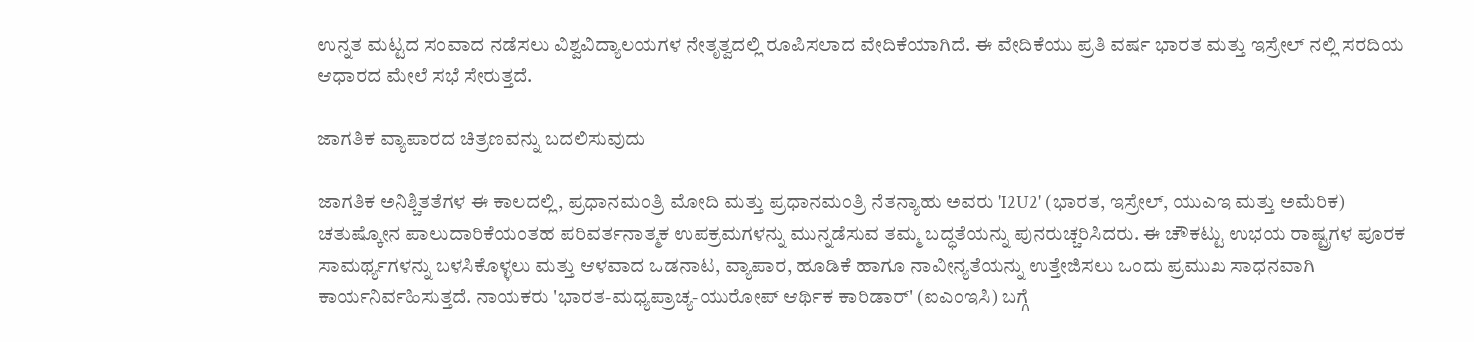ಉನ್ನತ ಮಟ್ಟದ ಸಂವಾದ ನಡೆಸಲು ವಿಶ್ವವಿದ್ಯಾಲಯಗಳ ನೇತೃತ್ವದಲ್ಲಿ ರೂಪಿಸಲಾದ ವೇದಿಕೆಯಾಗಿದೆ. ಈ ವೇದಿಕೆಯು ಪ್ರತಿ ವರ್ಷ ಭಾರತ ಮತ್ತು ಇಸ್ರೇಲ್‌ ನಲ್ಲಿ ಸರದಿಯ ಆಧಾರದ ಮೇಲೆ ಸಭೆ ಸೇರುತ್ತದೆ.

ಜಾಗತಿಕ ವ್ಯಾಪಾರದ ಚಿತ್ರಣವನ್ನು ಬದಲಿಸುವುದು

ಜಾಗತಿಕ ಅನಿಶ್ಚಿತತೆಗಳ ಈ ಕಾಲದಲ್ಲಿ, ಪ್ರಧಾನಮಂತ್ರಿ ಮೋದಿ ಮತ್ತು ಪ್ರಧಾನಮಂತ್ರಿ ನೆತನ್ಯಾಹು ಅವರು 'I2U2' (ಭಾರತ, ಇಸ್ರೇಲ್, ಯುಎಇ ಮತ್ತು ಅಮೆರಿಕ) ಚತುಷ್ಕೋನ ಪಾಲುದಾರಿಕೆಯಂತಹ ಪರಿವರ್ತನಾತ್ಮಕ ಉಪಕ್ರಮಗಳನ್ನು ಮುನ್ನಡೆಸುವ ತಮ್ಮ ಬದ್ಧತೆಯನ್ನು ಪುನರುಚ್ಚರಿಸಿದರು. ಈ ಚೌಕಟ್ಟು ಉಭಯ ರಾಷ್ಟ್ರಗಳ ಪೂರಕ ಸಾಮರ್ಥ್ಯಗಳನ್ನು ಬಳಸಿಕೊಳ್ಳಲು ಮತ್ತು ಆಳವಾದ ಒಡನಾಟ, ವ್ಯಾಪಾರ, ಹೂಡಿಕೆ ಹಾಗೂ ನಾವೀನ್ಯತೆಯನ್ನು ಉತ್ತೇಜಿಸಲು ಒಂದು ಪ್ರಮುಖ ಸಾಧನವಾಗಿ ಕಾರ್ಯನಿರ್ವಹಿಸುತ್ತದೆ. ನಾಯಕರು 'ಭಾರತ-ಮಧ್ಯಪ್ರಾಚ್ಯ-ಯುರೋಪ್ ಆರ್ಥಿಕ ಕಾರಿಡಾರ್' (ಐಎಂಇಸಿ) ಬಗ್ಗೆ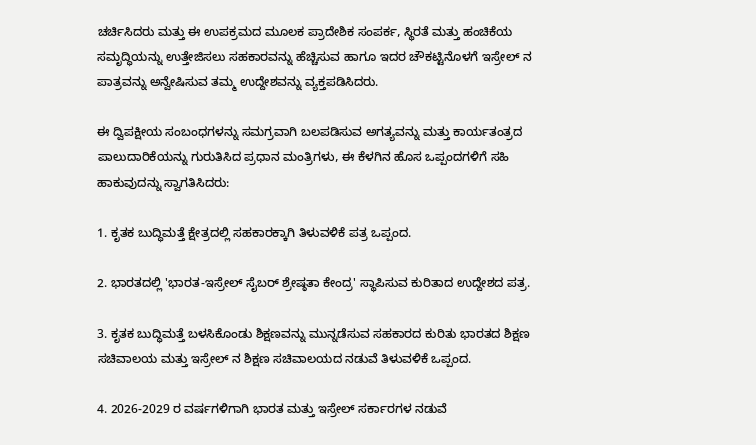ಚರ್ಚಿಸಿದರು ಮತ್ತು ಈ ಉಪಕ್ರಮದ ಮೂಲಕ ಪ್ರಾದೇಶಿಕ ಸಂಪರ್ಕ, ಸ್ಥಿರತೆ ಮತ್ತು ಹಂಚಿಕೆಯ ಸಮೃದ್ಧಿಯನ್ನು ಉತ್ತೇಜಿಸಲು ಸಹಕಾರವನ್ನು ಹೆಚ್ಚಿಸುವ ಹಾಗೂ ಇದರ ಚೌಕಟ್ಟಿನೊಳಗೆ ಇಸ್ರೇಲ್‌ ನ ಪಾತ್ರವನ್ನು ಅನ್ವೇಷಿಸುವ ತಮ್ಮ ಉದ್ದೇಶವನ್ನು ವ್ಯಕ್ತಪಡಿಸಿದರು.

ಈ ದ್ವಿಪಕ್ಷೀಯ ಸಂಬಂಧಗಳನ್ನು ಸಮಗ್ರವಾಗಿ ಬಲಪಡಿಸುವ ಅಗತ್ಯವನ್ನು ಮತ್ತು ಕಾರ್ಯತಂತ್ರದ ಪಾಲುದಾರಿಕೆಯನ್ನು ಗುರುತಿಸಿದ ಪ್ರಧಾನ ಮಂತ್ರಿಗಳು, ಈ ಕೆಳಗಿನ ಹೊಸ ಒಪ್ಪಂದಗಳಿಗೆ ಸಹಿ ಹಾಕುವುದನ್ನು ಸ್ವಾಗತಿಸಿದರು:

1. ಕೃತಕ ಬುದ್ಧಿಮತ್ತೆ ಕ್ಷೇತ್ರದಲ್ಲಿ ಸಹಕಾರಕ್ಕಾಗಿ ತಿಳುವಳಿಕೆ ಪತ್ರ ಒಪ್ಪಂದ.

2. ಭಾರತದಲ್ಲಿ 'ಭಾರತ-ಇಸ್ರೇಲ್ ಸೈಬರ್ ಶ್ರೇಷ್ಠತಾ ಕೇಂದ್ರ' ಸ್ಥಾಪಿಸುವ ಕುರಿತಾದ ಉದ್ದೇಶದ ಪತ್ರ.

3. ಕೃತಕ ಬುದ್ಧಿಮತ್ತೆ ಬಳಸಿಕೊಂಡು ಶಿಕ್ಷಣವನ್ನು ಮುನ್ನಡೆಸುವ ಸಹಕಾರದ ಕುರಿತು ಭಾರತದ ಶಿಕ್ಷಣ ಸಚಿವಾಲಯ ಮತ್ತು ಇಸ್ರೇಲ್‌ ನ ಶಿಕ್ಷಣ ಸಚಿವಾಲಯದ ನಡುವೆ ತಿಳುವಳಿಕೆ ಒಪ್ಪಂದ.

4. 2026-2029 ರ ವರ್ಷಗಳಿಗಾಗಿ ಭಾರತ ಮತ್ತು ಇಸ್ರೇಲ್ ಸರ್ಕಾರಗಳ ನಡುವೆ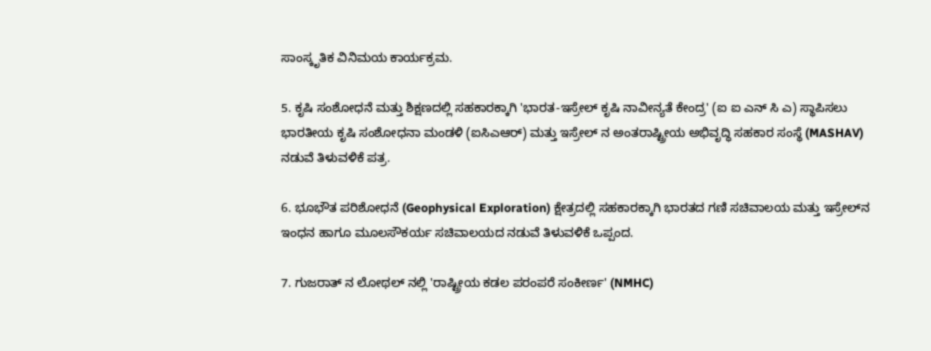ಸಾಂಸ್ಕೃತಿಕ ವಿನಿಮಯ ಕಾರ್ಯಕ್ರಮ.

5. ಕೃಷಿ ಸಂಶೋಧನೆ ಮತ್ತು ಶಿಕ್ಷಣದಲ್ಲಿ ಸಹಕಾರಕ್ಕಾಗಿ 'ಭಾರತ-ಇಸ್ರೇಲ್ ಕೃಷಿ ನಾವೀನ್ಯತೆ ಕೇಂದ್ರ' (ಐ ಐ ಎನ್‌ ಸಿ ಎ) ಸ್ಥಾಪಿಸಲು ಭಾರತೀಯ ಕೃಷಿ ಸಂಶೋಧನಾ ಮಂಡಳಿ (ಐಸಿಎಆರ್) ಮತ್ತು ಇಸ್ರೇಲ್‌‌ ನ ಅಂತರಾಷ್ಟ್ರೀಯ ಅಭಿವೃದ್ಧಿ ಸಹಕಾರ ಸಂಸ್ಥೆ (MASHAV) ನಡುವೆ ತಿಳುವಳಿಕೆ ಪತ್ರ.

6. ಭೂಭೌತ ಪರಿಶೋಧನೆ (Geophysical Exploration) ಕ್ಷೇತ್ರದಲ್ಲಿ ಸಹಕಾರಕ್ಕಾಗಿ ಭಾರತದ ಗಣಿ ಸಚಿವಾಲಯ ಮತ್ತು ಇಸ್ರೇಲ್‌ನ ಇಂಧನ ಹಾಗೂ ಮೂಲಸೌಕರ್ಯ ಸಚಿವಾಲಯದ ನಡುವೆ ತಿಳುವಳಿಕೆ ಒಪ್ಪಂದ.

7. ಗುಜರಾತ್‌ ನ ಲೋಥಲ್‌ ನಲ್ಲಿ 'ರಾಷ್ಟ್ರೀಯ ಕಡಲ ಪರಂಪರೆ ಸಂಕೀರ್ಣ' (NMHC)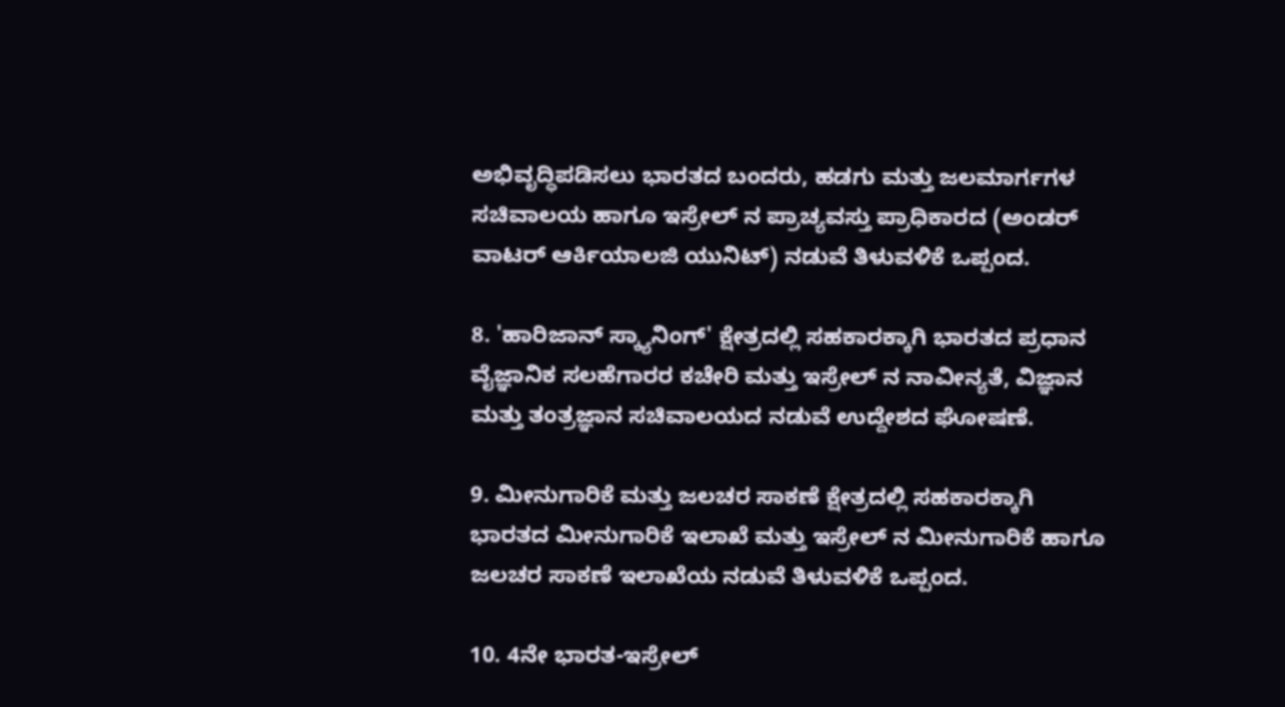ಅಭಿವೃದ್ಧಿಪಡಿಸಲು ಭಾರತದ ಬಂದರು, ಹಡಗು ಮತ್ತು ಜಲಮಾರ್ಗಗಳ ಸಚಿವಾಲಯ ಹಾಗೂ ಇಸ್ರೇಲ್‌ ನ ಪ್ರಾಚ್ಯವಸ್ತು ಪ್ರಾಧಿಕಾರದ (ಅಂಡರ್ ವಾಟರ್ ಆರ್ಕಿಯಾಲಜಿ ಯುನಿಟ್) ನಡುವೆ ತಿಳುವಳಿಕೆ ಒಪ್ಪಂದ.

8. 'ಹಾರಿಜಾನ್ ಸ್ಕ್ಯಾನಿಂಗ್' ಕ್ಷೇತ್ರದಲ್ಲಿ ಸಹಕಾರಕ್ಕಾಗಿ ಭಾರತದ ಪ್ರಧಾನ ವೈಜ್ಞಾನಿಕ ಸಲಹೆಗಾರರ ಕಚೇರಿ ಮತ್ತು ಇಸ್ರೇಲ್‌ ನ ನಾವೀನ್ಯತೆ, ವಿಜ್ಞಾನ ಮತ್ತು ತಂತ್ರಜ್ಞಾನ ಸಚಿವಾಲಯದ ನಡುವೆ ಉದ್ದೇಶದ ಘೋಷಣೆ.

9. ಮೀನುಗಾರಿಕೆ ಮತ್ತು ಜಲಚರ ಸಾಕಣೆ ಕ್ಷೇತ್ರದಲ್ಲಿ ಸಹಕಾರಕ್ಕಾಗಿ ಭಾರತದ ಮೀನುಗಾರಿಕೆ ಇಲಾಖೆ ಮತ್ತು ಇಸ್ರೇಲ್‌ ನ ಮೀನುಗಾರಿಕೆ ಹಾಗೂ ಜಲಚರ ಸಾಕಣೆ ಇಲಾಖೆಯ ನಡುವೆ ತಿಳುವಳಿಕೆ ಒಪ್ಪಂದ.

10. 4ನೇ ಭಾರತ-ಇಸ್ರೇಲ್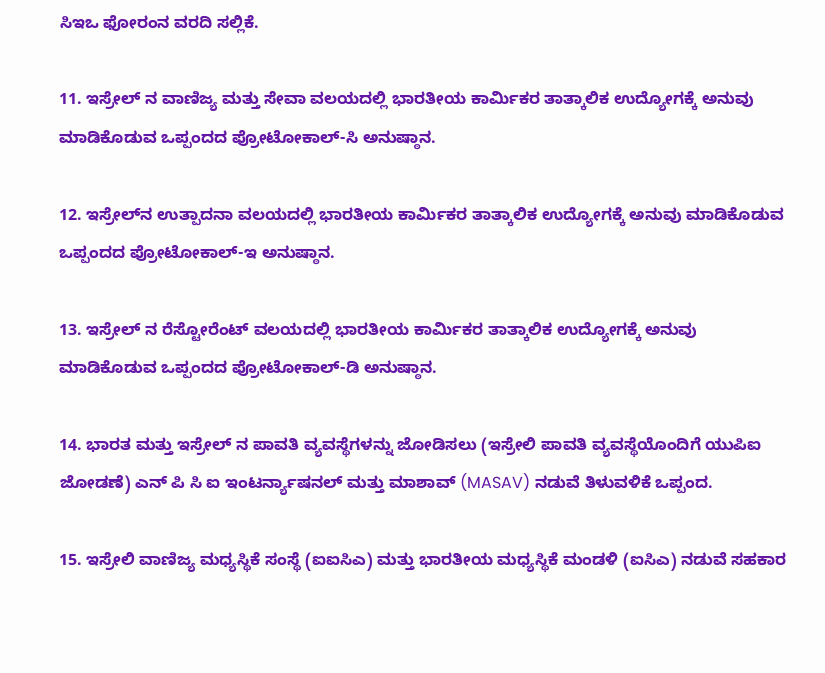ಸಿಇಒ ಫೋರಂನ ವರದಿ ಸಲ್ಲಿಕೆ.

11. ಇಸ್ರೇಲ್‌ ನ ವಾಣಿಜ್ಯ ಮತ್ತು ಸೇವಾ ವಲಯದಲ್ಲಿ ಭಾರತೀಯ ಕಾರ್ಮಿಕರ ತಾತ್ಕಾಲಿಕ ಉದ್ಯೋಗಕ್ಕೆ ಅನುವು ಮಾಡಿಕೊಡುವ ಒಪ್ಪಂದದ ಪ್ರೋಟೋಕಾಲ್-ಸಿ ಅನುಷ್ಠಾನ.

12. ಇಸ್ರೇಲ್‌ನ ಉತ್ಪಾದನಾ ವಲಯದಲ್ಲಿ ಭಾರತೀಯ ಕಾರ್ಮಿಕರ ತಾತ್ಕಾಲಿಕ ಉದ್ಯೋಗಕ್ಕೆ ಅನುವು ಮಾಡಿಕೊಡುವ ಒಪ್ಪಂದದ ಪ್ರೋಟೋಕಾಲ್-ಇ ಅನುಷ್ಠಾನ.

13. ಇಸ್ರೇಲ್‌ ನ ರೆಸ್ಟೋರೆಂಟ್ ವಲಯದಲ್ಲಿ ಭಾರತೀಯ ಕಾರ್ಮಿಕರ ತಾತ್ಕಾಲಿಕ ಉದ್ಯೋಗಕ್ಕೆ ಅನುವು ಮಾಡಿಕೊಡುವ ಒಪ್ಪಂದದ ಪ್ರೋಟೋಕಾಲ್-ಡಿ ಅನುಷ್ಠಾನ.

14. ಭಾರತ ಮತ್ತು ಇಸ್ರೇಲ್‌ ನ ಪಾವತಿ ವ್ಯವಸ್ಥೆಗಳನ್ನು ಜೋಡಿಸಲು (ಇಸ್ರೇಲಿ ಪಾವತಿ ವ್ಯವಸ್ಥೆಯೊಂದಿಗೆ ಯುಪಿಐ ಜೋಡಣೆ) ಎನ್‌ ಪಿ ಸಿ ಐ ಇಂಟರ್ನ್ಯಾಷನಲ್ ಮತ್ತು ಮಾಶಾವ್‌ (MASAV) ನಡುವೆ ತಿಳುವಳಿಕೆ ಒಪ್ಪಂದ.

15. ಇಸ್ರೇಲಿ ವಾಣಿಜ್ಯ ಮಧ್ಯಸ್ಥಿಕೆ ಸಂಸ್ಥೆ (ಐಐಸಿಎ) ಮತ್ತು ಭಾರತೀಯ ಮಧ್ಯಸ್ಥಿಕೆ ಮಂಡಳಿ (ಐಸಿಎ) ನಡುವೆ ಸಹಕಾರ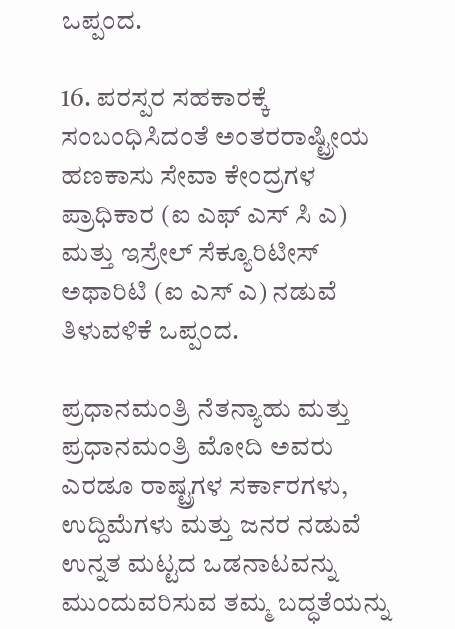ಒಪ್ಪಂದ.

16. ಪರಸ್ಪರ ಸಹಕಾರಕ್ಕೆ ಸಂಬಂಧಿಸಿದಂತೆ ಅಂತರರಾಷ್ಟ್ರೀಯ ಹಣಕಾಸು ಸೇವಾ ಕೇಂದ್ರಗಳ ಪ್ರಾಧಿಕಾರ (ಐ ಎಫ್‌ ಎಸ್‌ ಸಿ ಎ) ಮತ್ತು ಇಸ್ರೇಲ್ ಸೆಕ್ಯೂರಿಟೀಸ್ ಅಥಾರಿಟಿ (ಐ ಎಸ್‌ ಎ) ನಡುವೆ ತಿಳುವಳಿಕೆ ಒಪ್ಪಂದ.

ಪ್ರಧಾನಮಂತ್ರಿ ನೆತನ್ಯಾಹು ಮತ್ತು ಪ್ರಧಾನಮಂತ್ರಿ ಮೋದಿ ಅವರು ಎರಡೂ ರಾಷ್ಟ್ರಗಳ ಸರ್ಕಾರಗಳು, ಉದ್ದಿಮೆಗಳು ಮತ್ತು ಜನರ ನಡುವೆ ಉನ್ನತ ಮಟ್ಟದ ಒಡನಾಟವನ್ನು ಮುಂದುವರಿಸುವ ತಮ್ಮ ಬದ್ಧತೆಯನ್ನು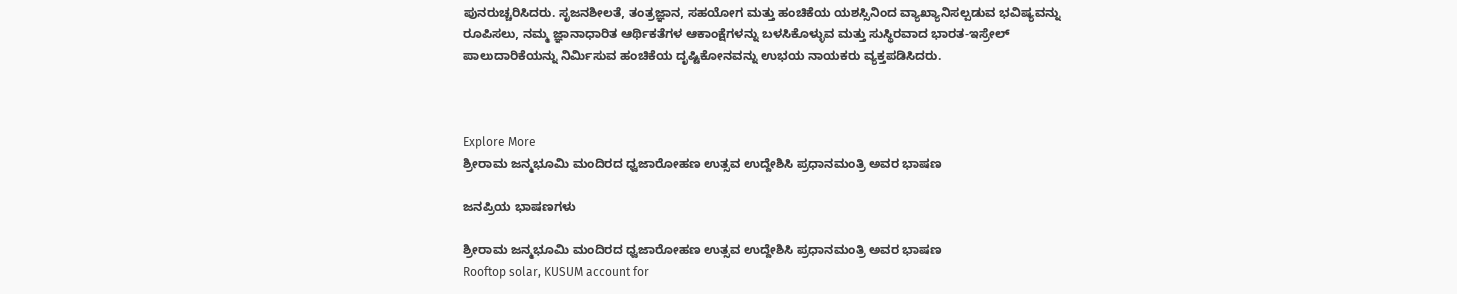ಪುನರುಚ್ಚರಿಸಿದರು. ಸೃಜನಶೀಲತೆ, ತಂತ್ರಜ್ಞಾನ, ಸಹಯೋಗ ಮತ್ತು ಹಂಚಿಕೆಯ ಯಶಸ್ಸಿನಿಂದ ವ್ಯಾಖ್ಯಾನಿಸಲ್ಪಡುವ ಭವಿಷ್ಯವನ್ನು ರೂಪಿಸಲು, ನಮ್ಮ ಜ್ಞಾನಾಧಾರಿತ ಆರ್ಥಿಕತೆಗಳ ಆಕಾಂಕ್ಷೆಗಳನ್ನು ಬಳಸಿಕೊಳ್ಳುವ ಮತ್ತು ಸುಸ್ಥಿರವಾದ ಭಾರತ-ಇಸ್ರೇಲ್ ಪಾಲುದಾರಿಕೆಯನ್ನು ನಿರ್ಮಿಸುವ ಹಂಚಿಕೆಯ ದೃಷ್ಟಿಕೋನವನ್ನು ಉಭಯ ನಾಯಕರು ವ್ಯಕ್ತಪಡಿಸಿದರು.



Explore More
ಶ್ರೀರಾಮ ಜನ್ಮಭೂಮಿ ಮಂದಿರದ ಧ್ವಜಾರೋಹಣ ಉತ್ಸವ ಉದ್ದೇಶಿಸಿ ಪ್ರಧಾನಮಂತ್ರಿ ಅವರ ಭಾಷಣ

ಜನಪ್ರಿಯ ಭಾಷಣಗಳು

ಶ್ರೀರಾಮ ಜನ್ಮಭೂಮಿ ಮಂದಿರದ ಧ್ವಜಾರೋಹಣ ಉತ್ಸವ ಉದ್ದೇಶಿಸಿ ಪ್ರಧಾನಮಂತ್ರಿ ಅವರ ಭಾಷಣ
Rooftop solar, KUSUM account for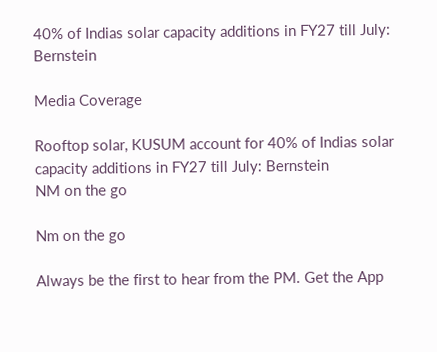40% of Indias solar capacity additions in FY27 till July: Bernstein

Media Coverage

Rooftop solar, KUSUM account for 40% of Indias solar capacity additions in FY27 till July: Bernstein
NM on the go

Nm on the go

Always be the first to hear from the PM. Get the App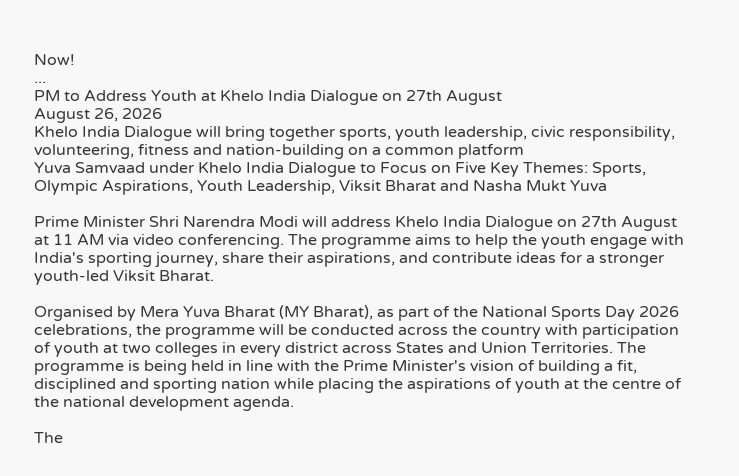Now!
...
PM to Address Youth at Khelo India Dialogue on 27th August
August 26, 2026
Khelo India Dialogue will bring together sports, youth leadership, civic responsibility, volunteering, fitness and nation-building on a common platform
Yuva Samvaad under Khelo India Dialogue to Focus on Five Key Themes: Sports, Olympic Aspirations, Youth Leadership, Viksit Bharat and Nasha Mukt Yuva

Prime Minister Shri Narendra Modi will address Khelo India Dialogue on 27th August at 11 AM via video conferencing. The programme aims to help the youth engage with India's sporting journey, share their aspirations, and contribute ideas for a stronger youth-led Viksit Bharat.

Organised by Mera Yuva Bharat (MY Bharat), as part of the National Sports Day 2026 celebrations, the programme will be conducted across the country with participation of youth at two colleges in every district across States and Union Territories. The programme is being held in line with the Prime Minister's vision of building a fit, disciplined and sporting nation while placing the aspirations of youth at the centre of the national development agenda.

The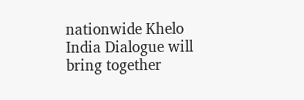nationwide Khelo India Dialogue will bring together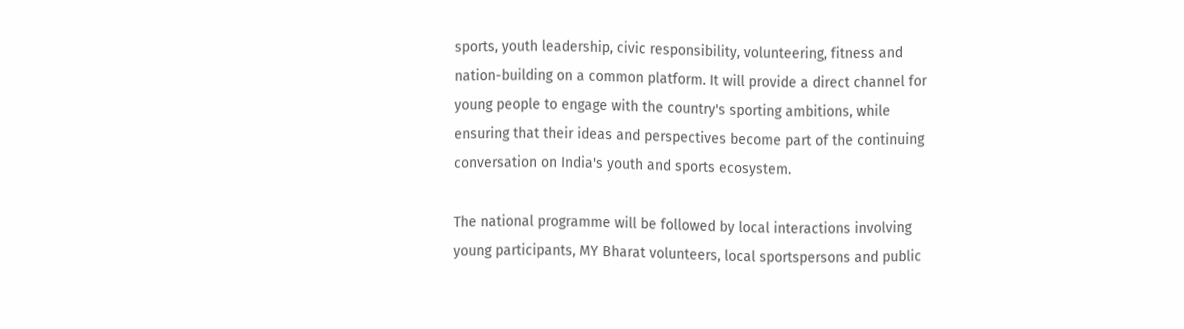sports, youth leadership, civic responsibility, volunteering, fitness and nation-building on a common platform. It will provide a direct channel for young people to engage with the country's sporting ambitions, while ensuring that their ideas and perspectives become part of the continuing conversation on India's youth and sports ecosystem.

The national programme will be followed by local interactions involving young participants, MY Bharat volunteers, local sportspersons and public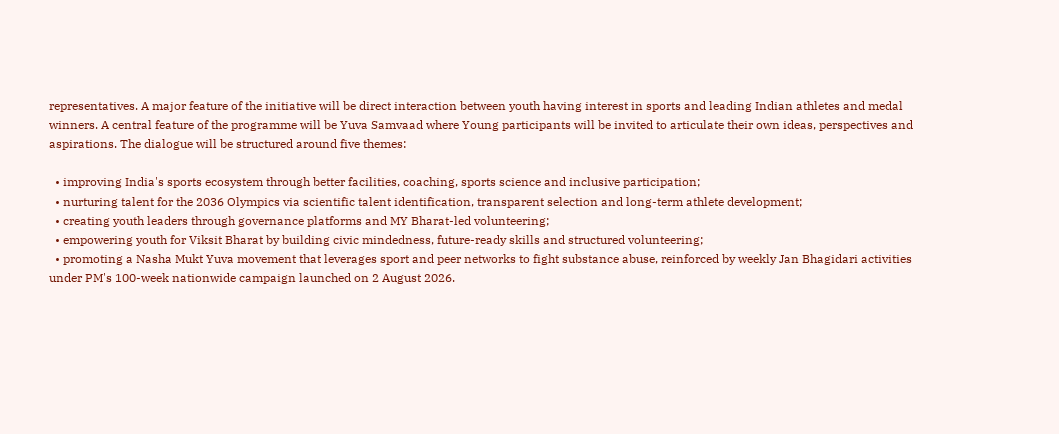representatives. A major feature of the initiative will be direct interaction between youth having interest in sports and leading Indian athletes and medal winners. A central feature of the programme will be Yuva Samvaad where Young participants will be invited to articulate their own ideas, perspectives and aspirations. The dialogue will be structured around five themes:

  • improving India's sports ecosystem through better facilities, coaching, sports science and inclusive participation;
  • nurturing talent for the 2036 Olympics via scientific talent identification, transparent selection and long-term athlete development;
  • creating youth leaders through governance platforms and MY Bharat-led volunteering;
  • empowering youth for Viksit Bharat by building civic mindedness, future-ready skills and structured volunteering;
  • promoting a Nasha Mukt Yuva movement that leverages sport and peer networks to fight substance abuse, reinforced by weekly Jan Bhagidari activities under PM's 100-week nationwide campaign launched on 2 August 2026.